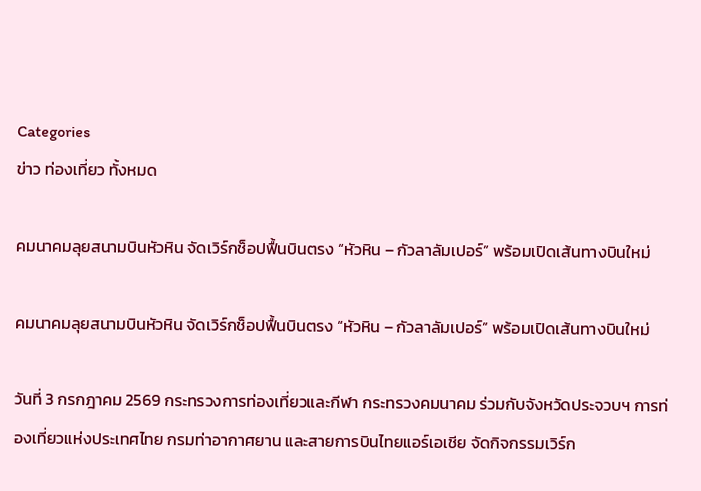Categories
ข่าว ท่องเที่ยว ทั้งหมด

คมนาคมลุยสนามบินหัวหิน จัดเวิร์กช็อปฟื้นบินตรง “หัวหิน – กัวลาลัมเปอร์” พร้อมเปิดเส้นทางบินใหม่

คมนาคมลุยสนามบินหัวหิน จัดเวิร์กช็อปฟื้นบินตรง “หัวหิน – กัวลาลัมเปอร์” พร้อมเปิดเส้นทางบินใหม่

วันที่ 3 กรกฎาคม 2569 กระทรวงการท่องเที่ยวและกีฬา กระทรวงคมนาคม ร่วมกับจังหวัดประจวบฯ การท่องเที่ยวแห่งประเทศไทย กรมท่าอากาศยาน และสายการบินไทยแอร์เอเชีย จัดกิจกรรมเวิร์ก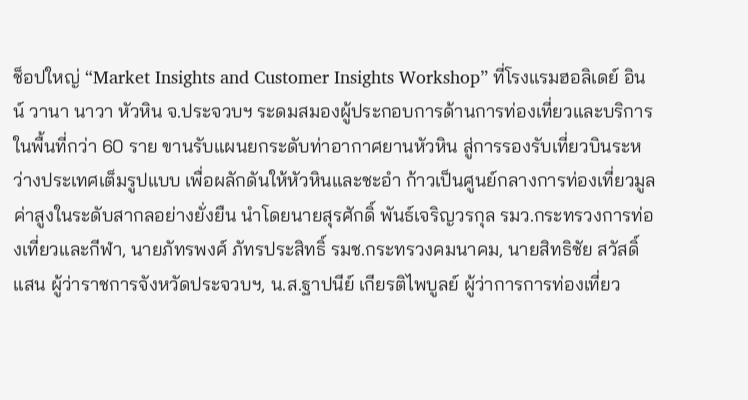ช็อปใหญ่ “Market Insights and Customer Insights Workshop” ที่โรงแรมฮอลิเดย์ อินน์ วานา นาวา หัวหิน จ.ประจวบฯ ระดมสมองผู้ประกอบการด้านการท่องเที่ยวและบริการในพื้นที่กว่า 60 ราย ขานรับแผนยกระดับท่าอากาศยานหัวหิน สู่การรองรับเที่ยวบินระหว่างประเทศเต็มรูปแบบ เพื่อผลักดันให้หัวหินและชะอำ ก้าวเป็นศูนย์กลางการท่องเที่ยวมูลค่าสูงในระดับสากลอย่างยั่งยืน นำโดยนายสุรศักดิ์ พันธ์เจริญวรกุล รมว.กระทรวงการท่องเที่ยวและกีฬา, นายภัทรพงศ์ ภัทรประสิทธิ์ รมช.กระทรวงคมนาคม, นายสิทธิชัย สวัสดิ์แสน ผู้ว่าราชการจังหวัดประจวบฯ, น.ส.ฐาปนีย์ เกียรติไพบูลย์ ผู้ว่าการการท่องเที่ยว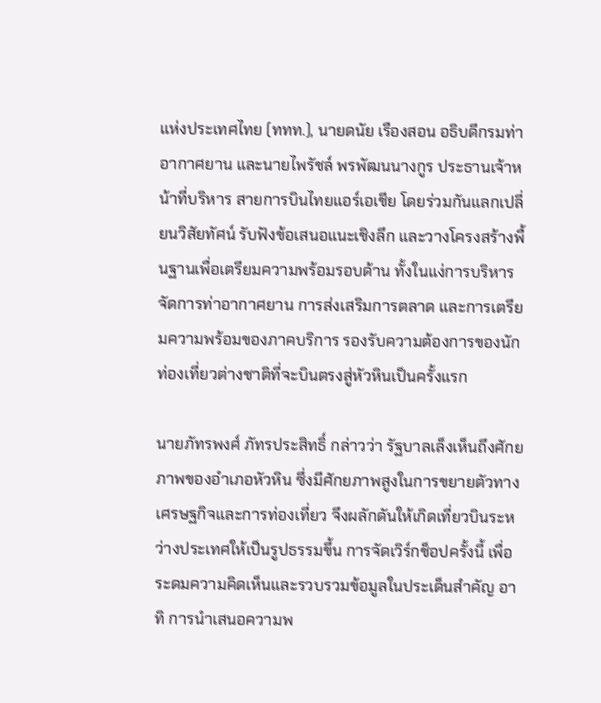แห่งประเทศไทย (ททท.), นายดนัย เรืองสอน อธิบดีกรมท่าอากาศยาน และนายไพรัชล์ พรพัฒนนางกูร ประธานเจ้าหน้าที่บริหาร สายการบินไทยแอร์เอเชีย โดยร่วมกันแลกเปลี่ยนวิสัยทัศน์ รับฟังข้อเสนอแนะเชิงลึก และวางโครงสร้างพื้นฐานเพื่อเตรียมความพร้อมรอบด้าน ทั้งในแง่การบริหารจัดการท่าอากาศยาน การส่งเสริมการตลาด และการเตรียมความพร้อมของภาคบริการ รองรับความต้องการของนักท่องเที่ยวต่างชาติที่จะบินตรงสู่หัวหินเป็นครั้งแรก

นายภัทรพงศ์ ภัทรประสิทธิ์ กล่าวว่า รัฐบาลเล็งเห็นถึงศักยภาพของอำเภอหัวหิน ซึ่งมีศักยภาพสูงในการขยายตัวทางเศรษฐกิจและการท่องเที่ยว จึงผลักดันให้เกิดเที่ยวบินระหว่างประเทศให้เป็นรูปธรรมขึ้น การจัดเวิร์กช็อปครั้งนี้ เพื่อระดมความคิดเห็นและรวบรวมข้อมูลในประเด็นสำคัญ อาทิ การนำเสนอความพ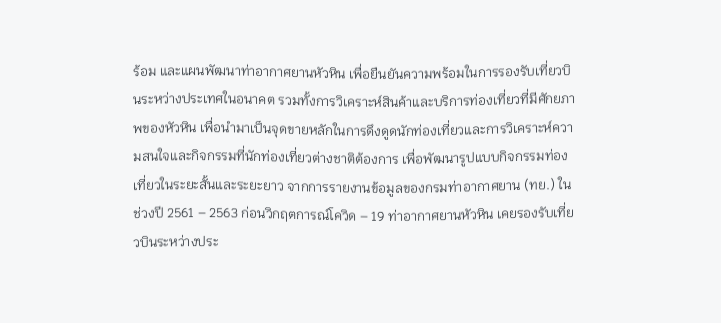ร้อม และแผนพัฒนาท่าอากาศยานหัวหิน เพื่อยืนยันความพร้อมในการรองรับเที่ยวบินระหว่างประเทศในอนาคต รวมทั้งการวิเคราะห์สินค้าและบริการท่องเที่ยวที่มีศักยภาพของหัวหิน เพื่อนำมาเป็นจุดขายหลักในการดึงดูดนักท่องเที่ยวและการวิเคราะห์ความสนใจและกิจกรรมที่นักท่องเที่ยวต่างชาติต้องการ เพื่อพัฒนารูปแบบกิจกรรมท่องเที่ยวในระยะสั้นและระยะยาว จากการรายงานข้อมูลของกรมท่าอากาศยาน (ทย.) ในช่วงปี 2561 – 2563 ก่อนวิกฤตการณ์โควิด – 19 ท่าอากาศยานหัวหิน เคยรองรับเที่ยวบินระหว่างประ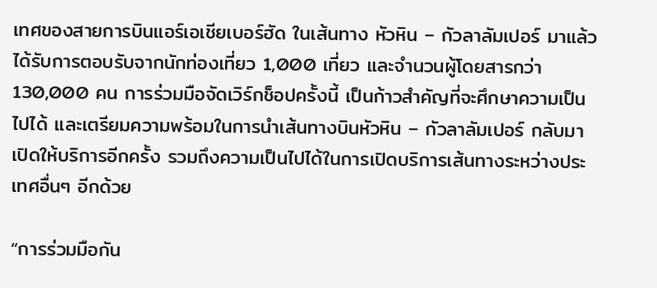เทศของสายการบินแอร์เอเชียเบอร์ฮัด ในเส้นทาง หัวหิน – กัวลาลัมเปอร์ มาแล้ว ได้รับการตอบรับจากนักท่องเที่ยว 1,000 เที่ยว และจำนวนผู้โดยสารกว่า 130,000 คน การร่วมมือจัดเวิร์กช็อปครั้งนี้ เป็นก้าวสำคัญที่จะศึกษาความเป็นไปได้ และเตรียมความพร้อมในการนำเส้นทางบินหัวหิน – กัวลาลัมเปอร์ กลับมาเปิดให้บริการอีกครั้ง รวมถึงความเป็นไปได้ในการเปิดบริการเส้นทางระหว่างประเทศอื่นๆ อีกด้วย

“การร่วมมือกัน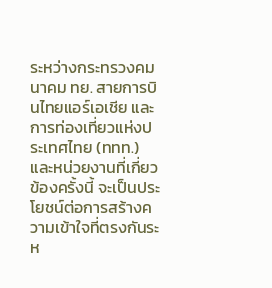ระหว่างกระทรวงคมนาคม ทย. สายการบินไทยแอร์เอเชีย และการท่องเที่ยวแห่งประเทศไทย (ททท.) และหน่วยงานที่เกี่ยวข้องครั้งนี้ จะเป็นประโยชน์ต่อการสร้างความเข้าใจที่ตรงกันระห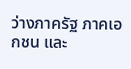ว่างภาครัฐ ภาคเอกชน และ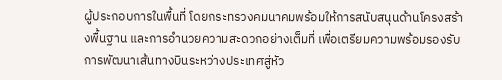ผู้ประกอบการในพื้นที่ โดยกระทรวงคมนาคมพร้อมให้การสนับสนุนด้านโครงสร้างพื้นฐาน และการอำนวยความสะดวกอย่างเต็มที่ เพื่อเตรียมความพร้อมรองรับการพัฒนาเส้นทางบินระหว่างประเทศสู่หัว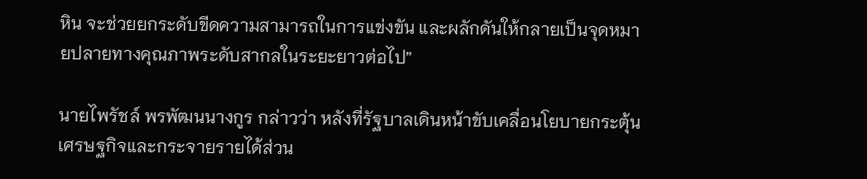หิน จะช่วยยกระดับขีดความสามารถในการแข่งขัน และผลักดันให้กลายเป็นจุดหมายปลายทางคุณภาพระดับสากลในระยะยาวต่อไป”

นายไพรัชล์ พรพัฒนนางกูร กล่าวว่า หลังที่รัฐบาลเดินหน้าขับเคลื่อนโยบายกระตุ้นเศรษฐกิจและกระจายรายได้ส่วน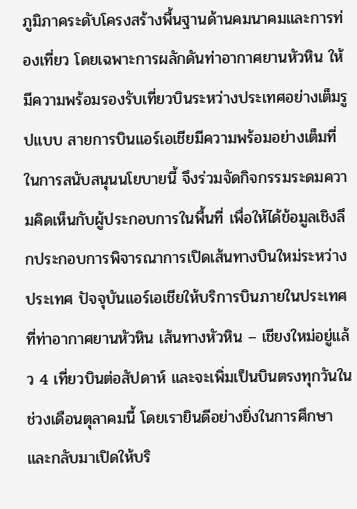ภูมิภาคระดับโครงสร้างพื้นฐานด้านคมนาคมและการท่องเที่ยว โดยเฉพาะการผลักดันท่าอากาศยานหัวหิน ให้มีความพร้อมรองรับเที่ยวบินระหว่างประเทศอย่างเต็มรูปแบบ สายการบินแอร์เอเชียมีความพร้อมอย่างเต็มที่ ในการสนับสนุนนโยบายนี้ จึงร่วมจัดกิจกรรมระดมความคิดเห็นกับผู้ประกอบการในพื้นที่ เพื่อให้ได้ข้อมูลเชิงลึกประกอบการพิจารณาการเปิดเส้นทางบินใหม่ระหว่างประเทศ ปัจจุบันแอร์เอเชียให้บริการบินภายในประเทศที่ท่าอากาศยานหัวหิน เส้นทางหัวหิน – เชียงใหม่อยู่แล้ว 4 เที่ยวบินต่อสัปดาห์ และจะเพิ่มเป็นบินตรงทุกวันในช่วงเดือนตุลาคมนี้ โดยเรายินดีอย่างยิ่งในการศึกษาและกลับมาเปิดให้บริ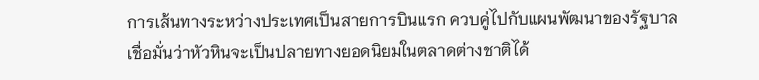การเส้นทางระหว่างประเทศเป็นสายการบินแรก ควบคู่ไปกับแผนพัฒนาของรัฐบาล เชื่อมั่นว่าหัวหินจะเป็นปลายทางยอดนิยมในตลาดต่างชาติได้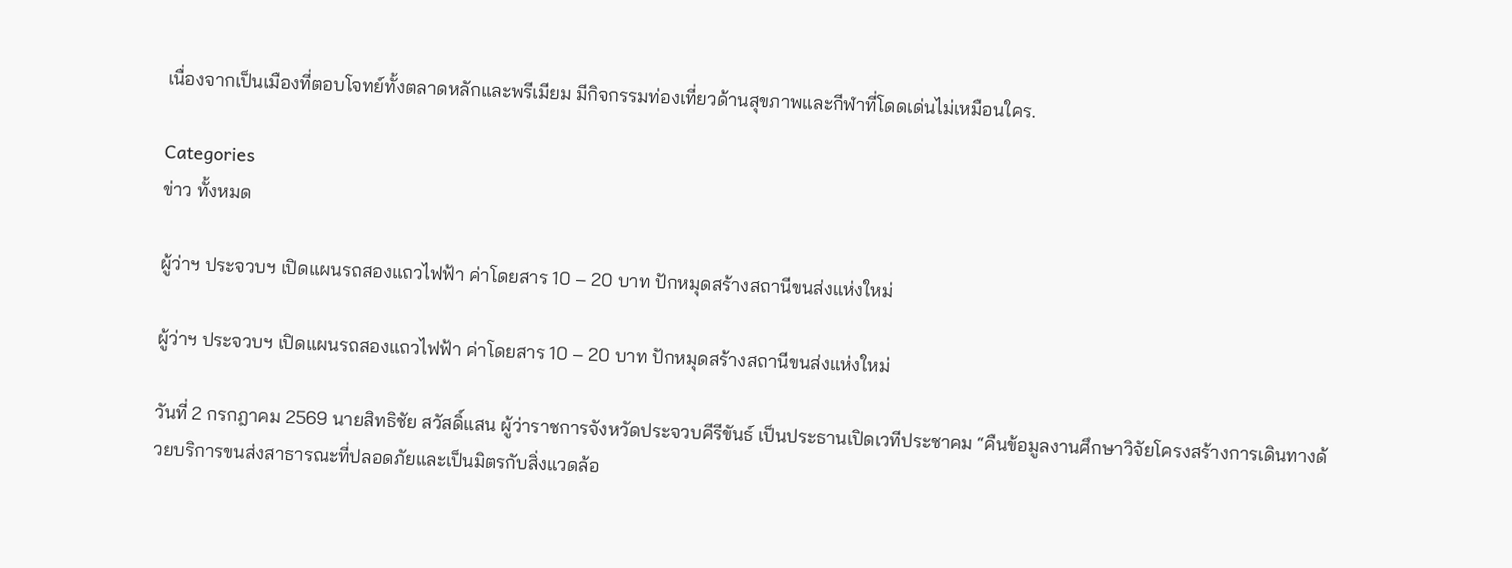เนื่องจากเป็นเมืองที่ตอบโจทย์ทั้งตลาดหลักและพรีเมียม มีกิจกรรมท่องเที่ยวด้านสุขภาพและกีฬาที่โดดเด่นไม่เหมือนใคร.

Categories
ข่าว ทั้งหมด

ผู้ว่าฯ ประจวบฯ เปิดแผนรถสองแถวไฟฟ้า ค่าโดยสาร 10 – 20 บาท ปักหมุดสร้างสถานีขนส่งแห่งใหม่

ผู้ว่าฯ ประจวบฯ เปิดแผนรถสองแถวไฟฟ้า ค่าโดยสาร 10 – 20 บาท ปักหมุดสร้างสถานีขนส่งแห่งใหม่

วันที่ 2 กรกฎาคม 2569 นายสิทธิชัย สวัสดิ์แสน ผู้ว่าราชการจังหวัดประจวบคีรีขันธ์ เป็นประธานเปิดเวทีประชาคม “คืนข้อมูลงานศึกษาวิจัยโครงสร้างการเดินทางด้วยบริการขนส่งสาธารณะที่ปลอดภัยและเป็นมิตรกับสิ่งแวดล้อ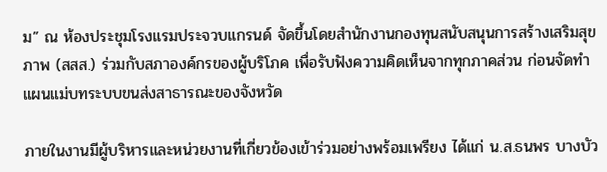ม” ณ ห้องประชุมโรงแรมประจวบแกรนด์ จัดขึ้นโดยสำนักงานกองทุนสนับสนุนการสร้างเสริมสุขภาพ (สสส.) ร่วมกับสภาองค์กรของผู้บริโภค เพื่อรับฟังความคิดเห็นจากทุกภาคส่วน ก่อนจัดทำแผนแม่บทระบบขนส่งสาธารณะของจังหวัด

ภายในงานมีผู้บริหารและหน่วยงานที่เกี่ยวข้องเข้าร่วมอย่างพร้อมเพรียง ได้แก่ น.ส.ธนพร บางบัว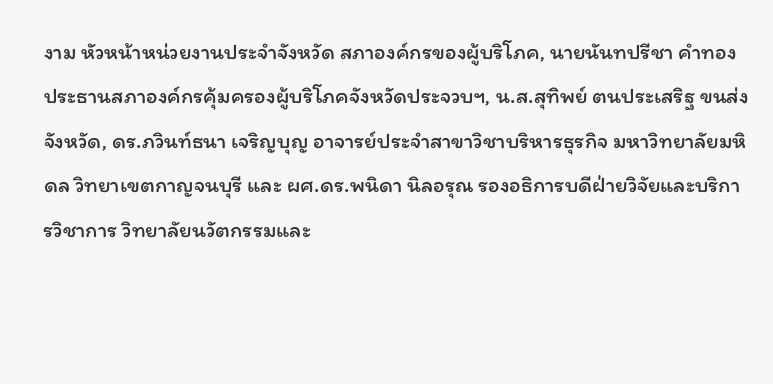งาม หัวหน้าหน่วยงานประจำจังหวัด สภาองค์กรของผู้บริโภค, นายนันทปรีชา คำทอง ประธานสภาองค์กรคุ้มครองผู้บริโภคจังหวัดประจวบฯ, น.ส.สุทิพย์ ตนประเสริฐ ขนส่งจังหวัด, ดร.ภวินท์ธนา เจริญบุญ อาจารย์ประจำสาขาวิชาบริหารธุรกิจ มหาวิทยาลัยมหิดล วิทยาเขตกาญจนบุรี และ ผศ.ดร.พนิดา นิลอรุณ รองอธิการบดีฝ่ายวิจัยและบริการวิชาการ วิทยาลัยนวัตกรรมและ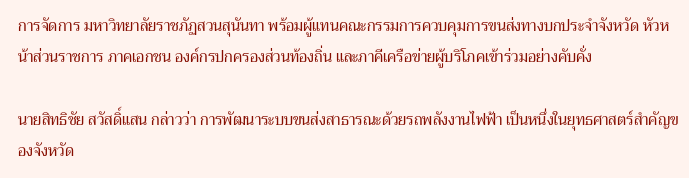การจัดการ มหาวิทยาลัยราชภัฏสวนสุนันทา พร้อมผู้แทนคณะกรรมการควบคุมการขนส่งทางบกประจำจังหวัด หัวหน้าส่วนราชการ ภาคเอกชน องค์กรปกครองส่วนท้องถิ่น และภาคีเครือข่ายผู้บริโภคเข้าร่วมอย่างคับคั่ง

นายสิทธิชัย สวัสดิ์แสน กล่าวว่า การพัฒนาระบบขนส่งสาธารณะด้วยรถพลังงานไฟฟ้า เป็นหนึ่งในยุทธศาสตร์สำคัญของจังหวัด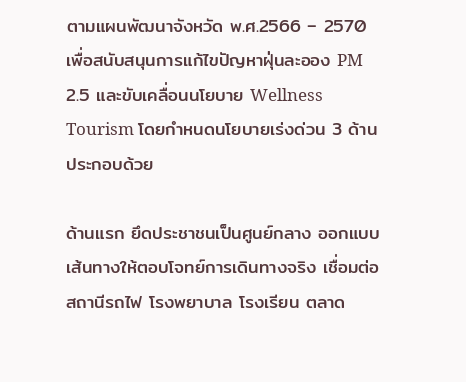ตามแผนพัฒนาจังหวัด พ.ศ.2566 – 2570 เพื่อสนับสนุนการแก้ไขปัญหาฝุ่นละออง PM 2.5 และขับเคลื่อนนโยบาย Wellness Tourism โดยกำหนดนโยบายเร่งด่วน 3 ด้าน ประกอบด้วย

ด้านแรก ยึดประชาชนเป็นศูนย์กลาง ออกแบบเส้นทางให้ตอบโจทย์การเดินทางจริง เชื่อมต่อสถานีรถไฟ โรงพยาบาล โรงเรียน ตลาด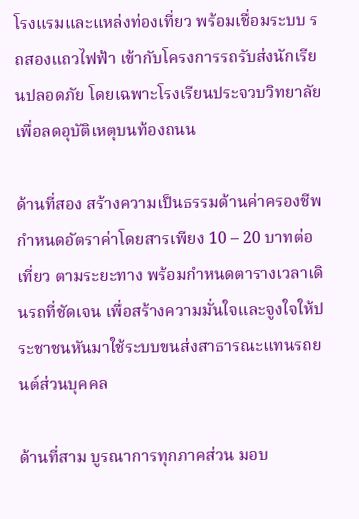โรงแรมและแหล่งท่องเที่ยว พร้อมเชื่อมระบบ รถสองแถวไฟฟ้า เข้ากับโครงการรถรับส่งนักเรียนปลอดภัย โดยเฉพาะโรงเรียนประจวบวิทยาลัย เพื่อลดอุบัติเหตุบนท้องถนน

ด้านที่สอง สร้างความเป็นธรรมด้านค่าครองชีพ กำหนดอัตราค่าโดยสารเพียง 10 – 20 บาทต่อเที่ยว ตามระยะทาง พร้อมกำหนดตารางเวลาเดินรถที่ชัดเจน เพื่อสร้างความมั่นใจและจูงใจให้ประชาชนหันมาใช้ระบบขนส่งสาธารณะแทนรถยนต์ส่วนบุคคล

ด้านที่สาม บูรณาการทุกภาคส่วน มอบ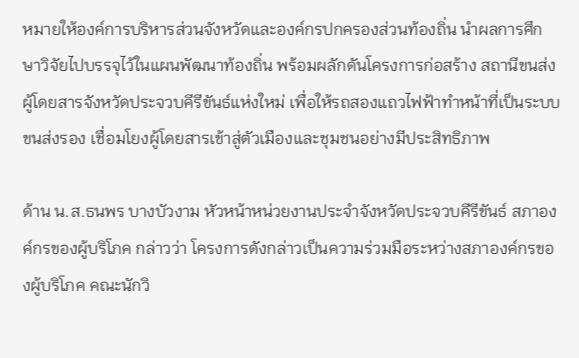หมายให้องค์การบริหารส่วนจังหวัดและองค์กรปกครองส่วนท้องถิ่น นำผลการศึกษาวิจัยไปบรรจุไว้ในแผนพัฒนาท้องถิ่น พร้อมผลักดันโครงการก่อสร้าง สถานีขนส่งผู้โดยสารจังหวัดประจวบคีรีขันธ์แห่งใหม่ เพื่อให้รถสองแถวไฟฟ้าทำหน้าที่เป็นระบบขนส่งรอง เชื่อมโยงผู้โดยสารเข้าสู่ตัวเมืองและชุมชนอย่างมีประสิทธิภาพ

ด้าน น.ส.ธนพร บางบัวงาม หัวหน้าหน่วยงานประจำจังหวัดประจวบคีรีขันธ์ สภาองค์กรของผู้บริโภค กล่าวว่า โครงการดังกล่าวเป็นความร่วมมือระหว่างสภาองค์กรของผู้บริโภค คณะนักวิ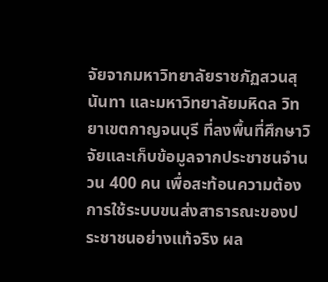จัยจากมหาวิทยาลัยราชภัฏสวนสุนันทา และมหาวิทยาลัยมหิดล วิทยาเขตกาญจนบุรี ที่ลงพื้นที่ศึกษาวิจัยและเก็บข้อมูลจากประชาชนจำนวน 400 คน เพื่อสะท้อนความต้องการใช้ระบบขนส่งสาธารณะของประชาชนอย่างแท้จริง ผล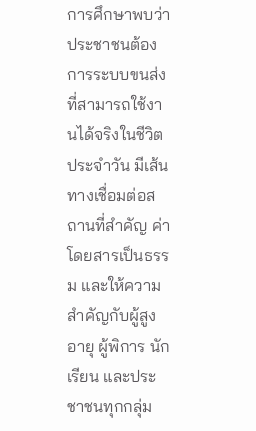การศึกษาพบว่า ประชาชนต้องการระบบขนส่งที่สามารถใช้งานได้จริงในชีวิตประจำวัน มีเส้นทางเชื่อมต่อสถานที่สำคัญ ค่าโดยสารเป็นธรรม และให้ความสำคัญกับผู้สูงอายุ ผู้พิการ นักเรียน และประชาชนทุกกลุ่ม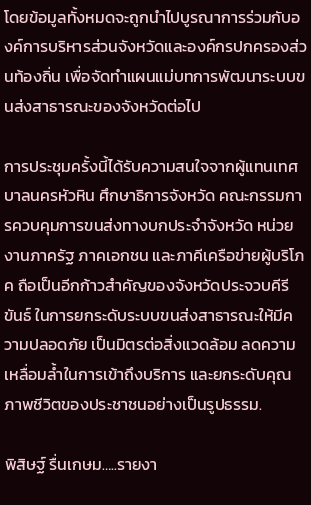โดยข้อมูลทั้งหมดจะถูกนำไปบูรณาการร่วมกับองค์การบริหารส่วนจังหวัดและองค์กรปกครองส่วนท้องถิ่น เพื่อจัดทำแผนแม่บทการพัฒนาระบบขนส่งสาธารณะของจังหวัดต่อไป

การประชุมครั้งนี้ได้รับความสนใจจากผู้แทนเทศบาลนครหัวหิน ศึกษาธิการจังหวัด คณะกรรมการควบคุมการขนส่งทางบกประจำจังหวัด หน่วยงานภาครัฐ ภาคเอกชน และภาคีเครือข่ายผู้บริโภค ถือเป็นอีกก้าวสำคัญของจังหวัดประจวบคีรีขันธ์ ในการยกระดับระบบขนส่งสาธารณะให้มีความปลอดภัย เป็นมิตรต่อสิ่งแวดล้อม ลดความเหลื่อมล้ำในการเข้าถึงบริการ และยกระดับคุณภาพชีวิตของประชาชนอย่างเป็นรูปธรรม.

พิสิษฐ์ รื่นเกษม…..รายงา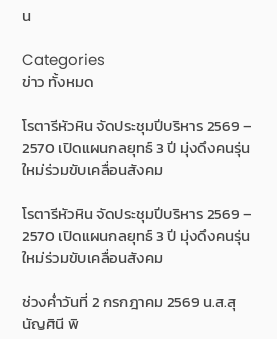น

Categories
ข่าว ทั้งหมด

โรตารีหัวหิน จัดประชุมปีบริหาร 2569 – 2570 เปิดแผนกลยุทธ์ 3 ปี มุ่งดึงคนรุ่นใหม่ร่วมขับเคลื่อนสังคม

โรตารีหัวหิน จัดประชุมปีบริหาร 2569 – 2570 เปิดแผนกลยุทธ์ 3 ปี มุ่งดึงคนรุ่นใหม่ร่วมขับเคลื่อนสังคม

ช่วงค่ำวันที่ 2 กรกฎาคม 2569 น.ส.สุนัญศินี พิ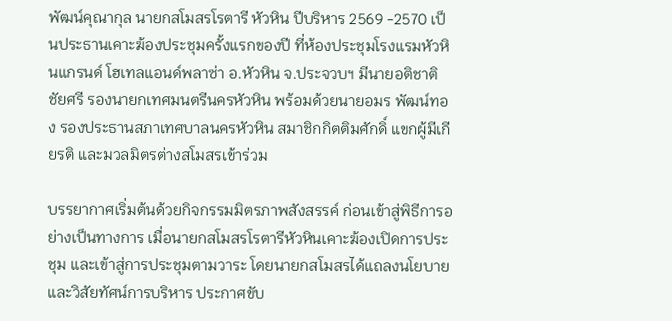พัฒน์คุณากุล นายกสโมสรโรตารี หัวหิน ปีบริหาร 2569 -2570 เป็นประธานเคาะฆ้องประชุมครั้งแรกของปี ที่ห้องประชุมโรงแรมหัวหินแกรนด์ โฮเทลแอนด์พลาซ่า อ.หัวหิน จ.ประจวบฯ มีนายอติชาติ ชัยศรี รองนายกเทศมนตรีนครหัวหิน พร้อมด้วยนายอมร พัฒน์ทอง รองประธานสภาเทศบาลนครหัวหิน สมาชิกกิตติมศักดิ์ แขกผู้มีเกียรติ และมวลมิตรต่างสโมสรเข้าร่วม

บรรยากาศเริ่มต้นด้วยกิจกรรมมิตรภาพสังสรรค์ ก่อนเข้าสู่พิธีการอย่างเป็นทางการ เมื่อนายกสโมสรโรตารีหัวหินเคาะฆ้องเปิดการประชุม และเข้าสู่การประชุมตามวาระ โดยนายกสโมสรได้แถลงนโยบายและวิสัยทัศน์การบริหาร ประกาศขับ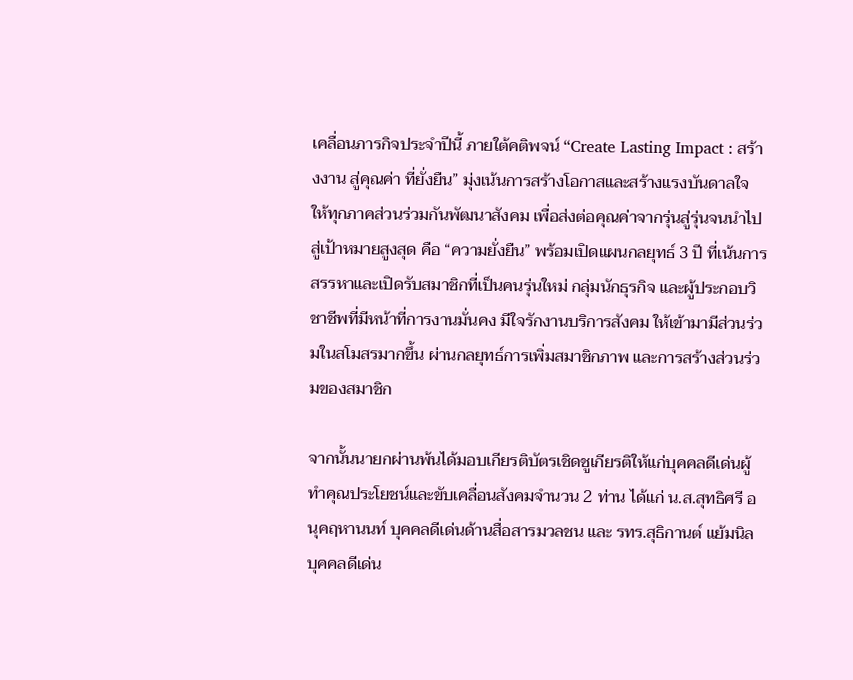เคลื่อนภารกิจประจำปีนี้ ภายใต้คติพจน์ “Create Lasting Impact : สร้างงาน สู่คุณค่า ที่ยั่งยืน” มุ่งเน้นการสร้างโอกาสและสร้างแรงบันดาลใจ ให้ทุกภาคส่วนร่วมกันพัฒนาสังคม เพื่อส่งต่อคุณค่าจากรุ่นสู่รุ่นจนนำไปสู่เป้าหมายสูงสุด คือ “ความยั่งยืน” พร้อมเปิดแผนกลยุทธ์ 3 ปี ที่เน้นการสรรหาและเปิดรับสมาชิกที่เป็นคนรุ่นใหม่ กลุ่มนักธุรกิจ และผู้ประกอบวิชาชีพที่มีหน้าที่การงานมั่นคง มีใจรักงานบริการสังคม ให้เข้ามามีส่วนร่วมในสโมสรมากขึ้น ผ่านกลยุทธ์การเพิ่มสมาชิกภาพ และการสร้างส่วนร่วมของสมาชิก

จากนั้นนายกผ่านพ้นได้มอบเกียรติบัตรเชิดชูเกียรติให้แก่บุคคลดีเด่นผู้ทำคุณประโยชน์และขับเคลื่อนสังคมจำนวน 2 ท่าน ได้แก่ น.ส.สุทธิศรี อนุคฤหานนท์ บุคคลดีเด่นด้านสื่อสารมวลชน และ รทร.สุธิกานต์ แย้มนิล บุคคลดีเด่น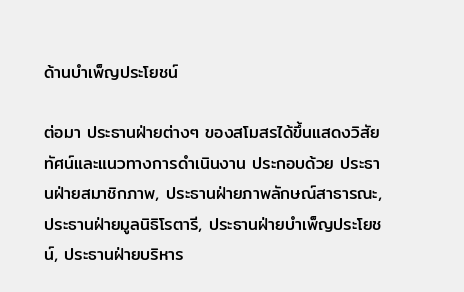ด้านบำเพ็ญประโยชน์

ต่อมา ประธานฝ่ายต่างๆ ของสโมสรได้ขึ้นแสดงวิสัยทัศน์และแนวทางการดำเนินงาน ประกอบด้วย ประธานฝ่ายสมาชิกภาพ, ประธานฝ่ายภาพลักษณ์สาธารณะ, ประธานฝ่ายมูลนิธิโรตารี, ประธานฝ่ายบำเพ็ญประโยชน์, ประธานฝ่ายบริหาร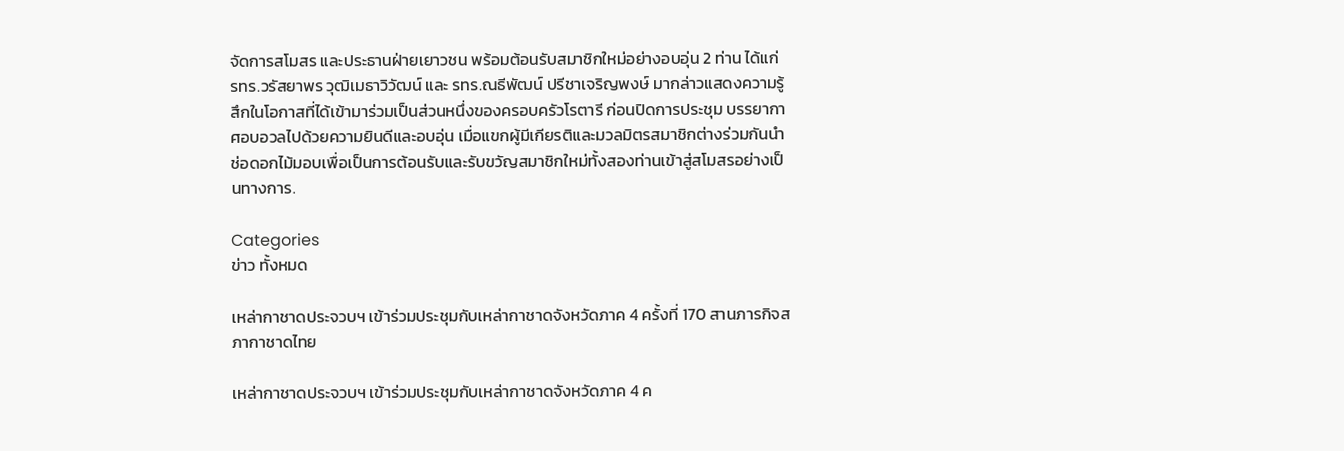จัดการสโมสร และประธานฝ่ายเยาวชน พร้อมต้อนรับสมาชิกใหม่อย่างอบอุ่น 2 ท่าน ได้แก่ รทร.วรัสยาพร วุฒิเมธาวิวัฒน์ และ รทร.ณธีพัฒน์ ปรีชาเจริญพงษ์ มากล่าวแสดงความรู้สึกในโอกาสที่ได้เข้ามาร่วมเป็นส่วนหนึ่งของครอบครัวโรตารี ก่อนปิดการประชุม บรรยากาศอบอวลไปด้วยความยินดีและอบอุ่น เมื่อแขกผู้มีเกียรติและมวลมิตรสมาชิกต่างร่วมกันนำช่อดอกไม้มอบเพื่อเป็นการต้อนรับและรับขวัญสมาชิกใหม่ทั้งสองท่านเข้าสู่สโมสรอย่างเป็นทางการ.

Categories
ข่าว ทั้งหมด

เหล่ากาชาดประจวบฯ เข้าร่วมประชุมกับเหล่ากาชาดจังหวัดภาค 4 ครั้งที่ 170 สานภารกิจสภากาชาดไทย

เหล่ากาชาดประจวบฯ เข้าร่วมประชุมกับเหล่ากาชาดจังหวัดภาค 4 ค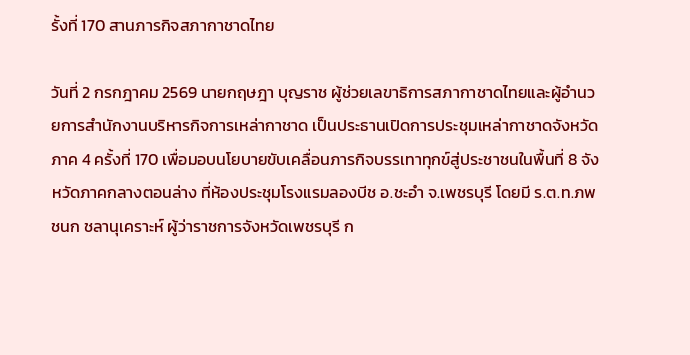รั้งที่ 170 สานภารกิจสภากาชาดไทย

วันที่ 2 กรกฎาคม 2569 นายกฤษฎา บุญราช ผู้ช่วยเลขาธิการสภากาชาดไทยและผู้อำนวยการสำนักงานบริหารกิจการเหล่ากาชาด เป็นประธานเปิดการประชุมเหล่ากาชาดจังหวัดภาค 4 ครั้งที่ 170 เพื่อมอบนโยบายขับเคลื่อนภารกิจบรรเทาทุกข์สู่ประชาชนในพื้นที่ 8 จังหวัดภาคกลางตอนล่าง ที่ห้องประชุมโรงแรมลองบีช อ.ชะอำ จ.เพชรบุรี โดยมี ร.ต.ท.ภพชนก ชลานุเคราะห์ ผู้ว่าราชการจังหวัดเพชรบุรี ก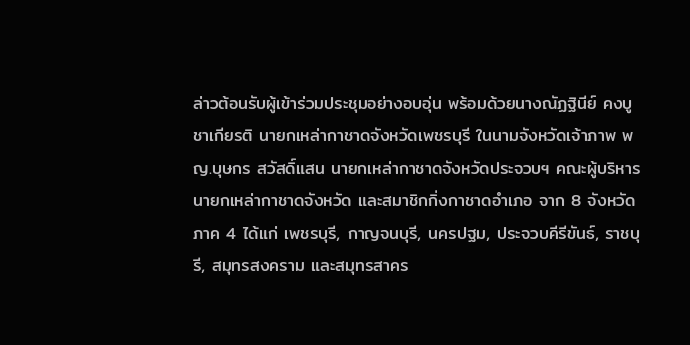ล่าวต้อนรับผู้เข้าร่วมประชุมอย่างอบอุ่น พร้อมด้วยนางณัฏฐินีย์ คงบูชาเกียรติ นายกเหล่ากาชาดจังหวัดเพชรบุรี ในนามจังหวัดเจ้าภาพ พญ.บุษกร สวัสดิ์แสน นายกเหล่ากาชาดจังหวัดประจวบฯ คณะผู้บริหาร นายกเหล่ากาชาดจังหวัด และสมาชิกกิ่งกาชาดอำเภอ จาก 8 จังหวัดภาค 4 ได้แก่ เพชรบุรี, กาญจนบุรี, นครปฐม, ประจวบคีรีขันธ์, ราชบุรี, สมุทรสงคราม และสมุทรสาคร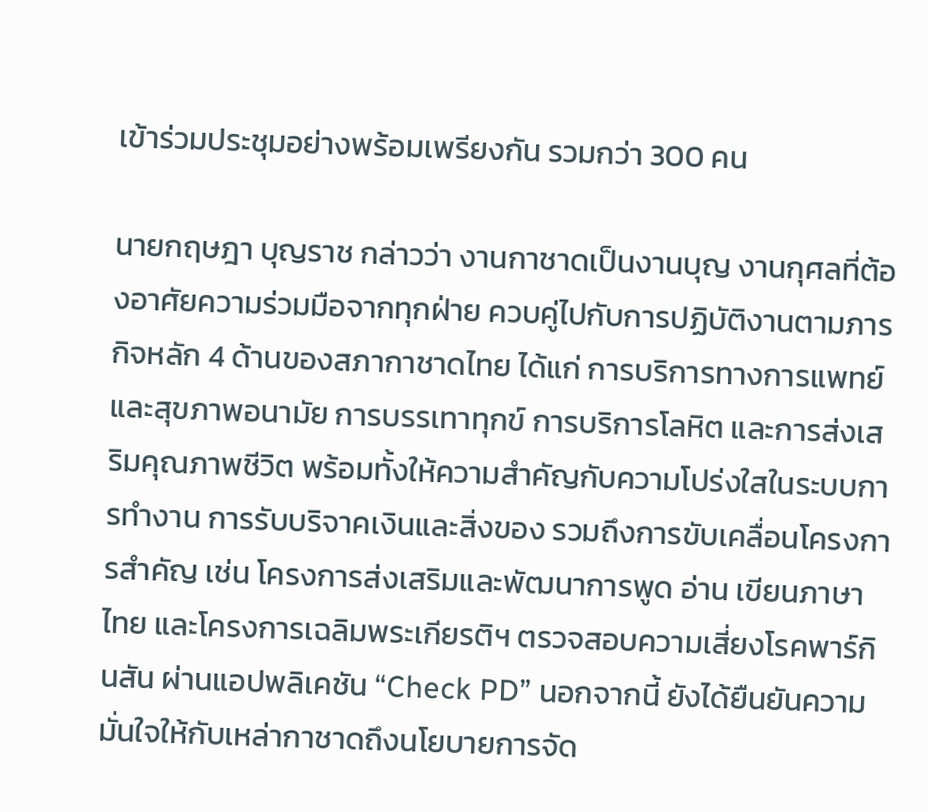เข้าร่วมประชุมอย่างพร้อมเพรียงกัน รวมกว่า 300 คน

นายกฤษฎา บุญราช กล่าวว่า งานกาชาดเป็นงานบุญ งานกุศลที่ต้องอาศัยความร่วมมือจากทุกฝ่าย ควบคู่ไปกับการปฏิบัติงานตามภารกิจหลัก 4 ด้านของสภากาชาดไทย ได้แก่ การบริการทางการแพทย์และสุขภาพอนามัย การบรรเทาทุกข์ การบริการโลหิต และการส่งเสริมคุณภาพชีวิต พร้อมทั้งให้ความสำคัญกับความโปร่งใสในระบบการทำงาน การรับบริจาคเงินและสิ่งของ รวมถึงการขับเคลื่อนโครงการสำคัญ เช่น โครงการส่งเสริมและพัฒนาการพูด อ่าน เขียนภาษาไทย และโครงการเฉลิมพระเกียรติฯ ตรวจสอบความเสี่ยงโรคพาร์กินสัน ผ่านแอปพลิเคชัน “Check PD” นอกจากนี้ ยังได้ยืนยันความมั่นใจให้กับเหล่ากาชาดถึงนโยบายการจัด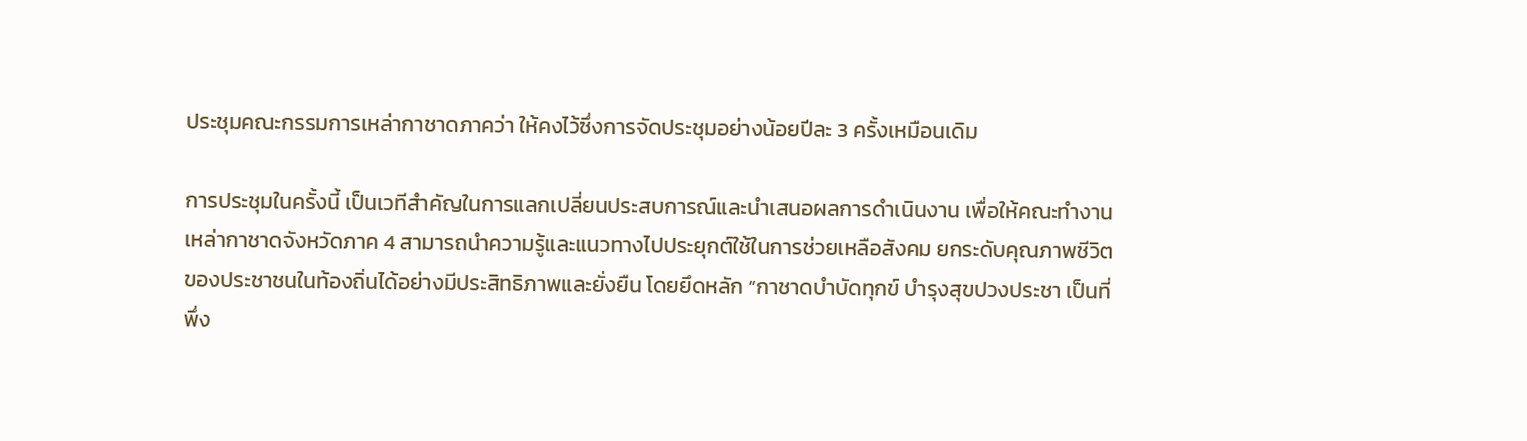ประชุมคณะกรรมการเหล่ากาชาดภาคว่า ให้คงไว้ซึ่งการจัดประชุมอย่างน้อยปีละ 3 ครั้งเหมือนเดิม

การประชุมในครั้งนี้ เป็นเวทีสำคัญในการแลกเปลี่ยนประสบการณ์และนำเสนอผลการดำเนินงาน เพื่อให้คณะทำงานเหล่ากาชาดจังหวัดภาค 4 สามารถนำความรู้และแนวทางไปประยุกต์ใช้ในการช่วยเหลือสังคม ยกระดับคุณภาพชีวิตของประชาชนในท้องถิ่นได้อย่างมีประสิทธิภาพและยั่งยืน โดยยึดหลัก “กาชาดบำบัดทุกข์ บำรุงสุขปวงประชา เป็นที่พึ่ง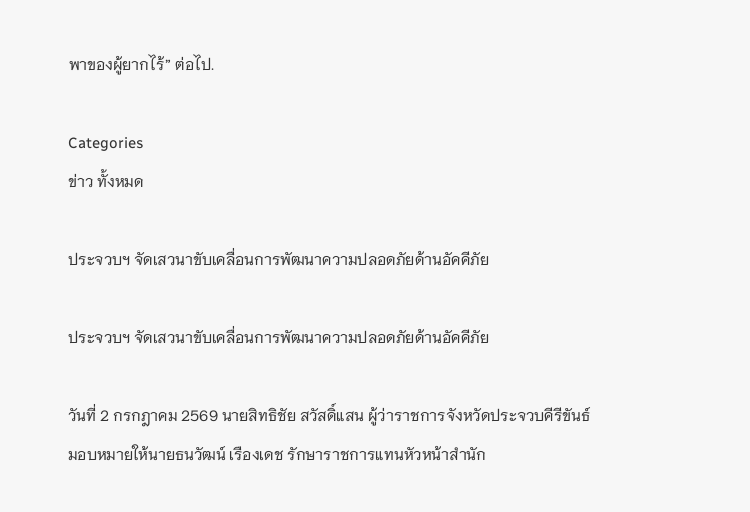พาของผู้ยากไร้” ต่อไป.

Categories
ข่าว ทั้งหมด

ประจวบฯ จัดเสวนาขับเคลื่อนการพัฒนาความปลอดภัยด้านอัคคีภัย

ประจวบฯ จัดเสวนาขับเคลื่อนการพัฒนาความปลอดภัยด้านอัคคีภัย

วันที่ 2 กรกฎาคม 2569 นายสิทธิชัย สวัสดิ์แสน ผู้ว่าราชการจังหวัดประจวบคีรีขันธ์ มอบหมายให้นายธนวัฒน์ เรืองเดช รักษาราชการแทนหัวหน้าสำนัก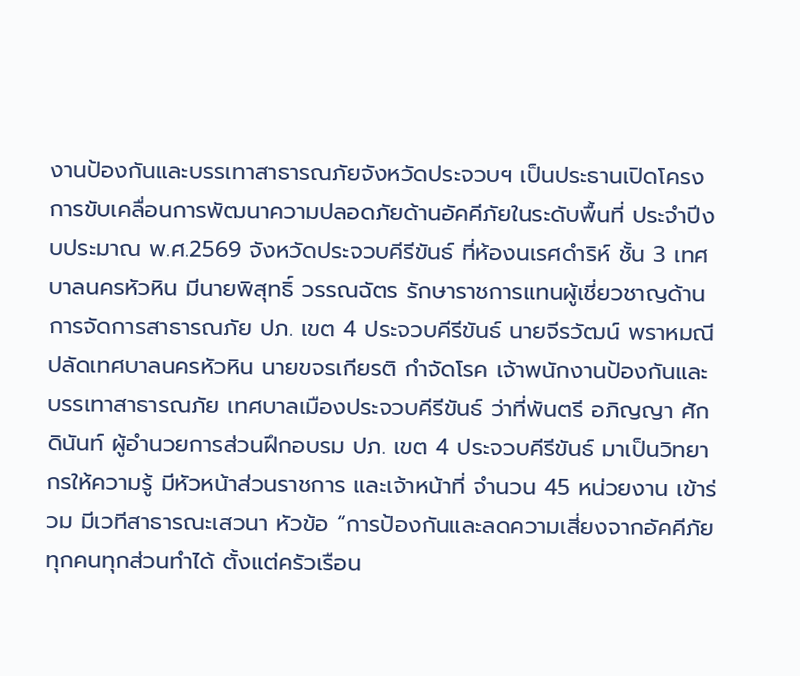งานป้องกันและบรรเทาสาธารณภัยจังหวัดประจวบฯ เป็นประธานเปิดโครงการขับเคลื่อนการพัฒนาความปลอดภัยด้านอัคคีภัยในระดับพื้นที่ ประจำปีงบประมาณ พ.ศ.2569 จังหวัดประจวบคีรีขันธ์ ที่ห้องนเรศดำริห์ ชั้น 3 เทศบาลนครหัวหิน มีนายพิสุทธิ์ วรรณฉัตร รักษาราชการแทนผู้เชี่ยวชาญด้านการจัดการสาธารณภัย ปภ. เขต 4 ประจวบคีรีขันธ์ นายจีรวัฒน์ พราหมณี ปลัดเทศบาลนครหัวหิน นายขจรเกียรติ กำจัดโรค เจ้าพนักงานป้องกันและบรรเทาสาธารณภัย เทศบาลเมืองประจวบคีรีขันธ์ ว่าที่พันตรี อภิญญา ศักดินันท์ ผู้อำนวยการส่วนฝึกอบรม ปภ. เขต 4 ประจวบคีรีขันธ์ มาเป็นวิทยากรให้ความรู้ มีหัวหน้าส่วนราชการ และเจ้าหน้าที่ จำนวน 45 หน่วยงาน เข้าร่วม มีเวทีสาธารณะเสวนา หัวข้อ “การป้องกันและลดความเสี่ยงจากอัคคีภัย ทุกคนทุกส่วนทำได้ ตั้งแต่ครัวเรือน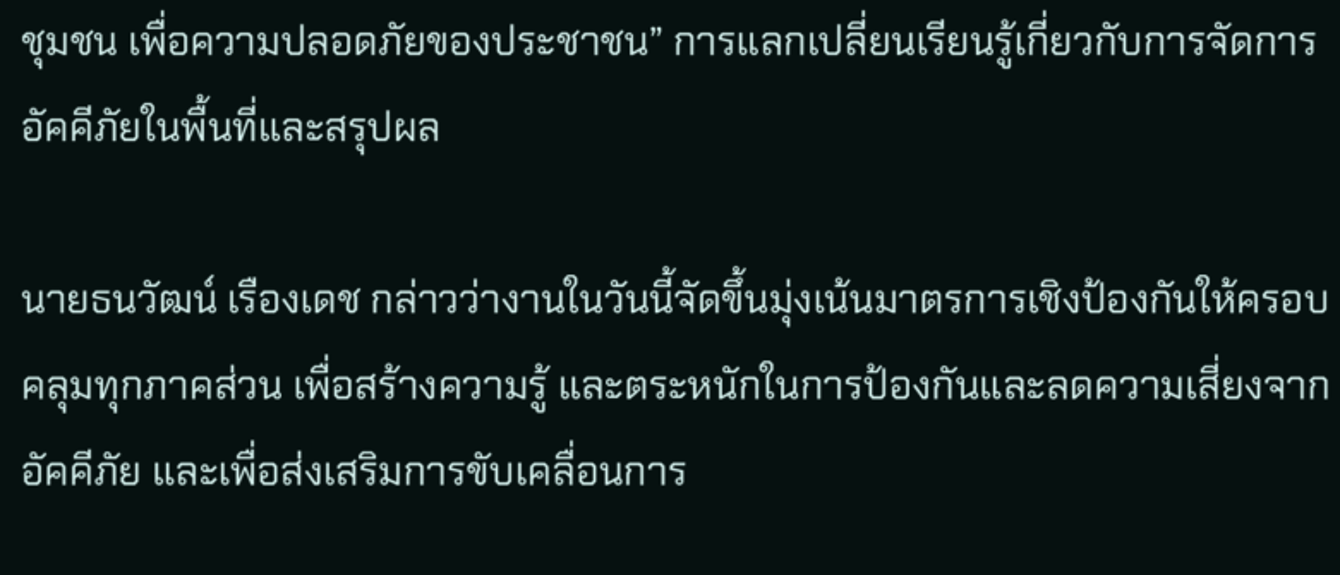ชุมชน เพื่อความปลอดภัยของประชาชน” การแลกเปลี่ยนเรียนรู้เกี่ยวกับการจัดการอัคคีภัยในพื้นที่และสรุปผล

นายธนวัฒน์ เรืองเดช กล่าวว่างานในวันนี้จัดขึ้นมุ่งเน้นมาตรการเชิงป้องกันให้ครอบคลุมทุกภาคส่วน เพื่อสร้างความรู้ และตระหนักในการป้องกันและลดความเสี่ยงจากอัคคีภัย และเพื่อส่งเสริมการขับเคลื่อนการ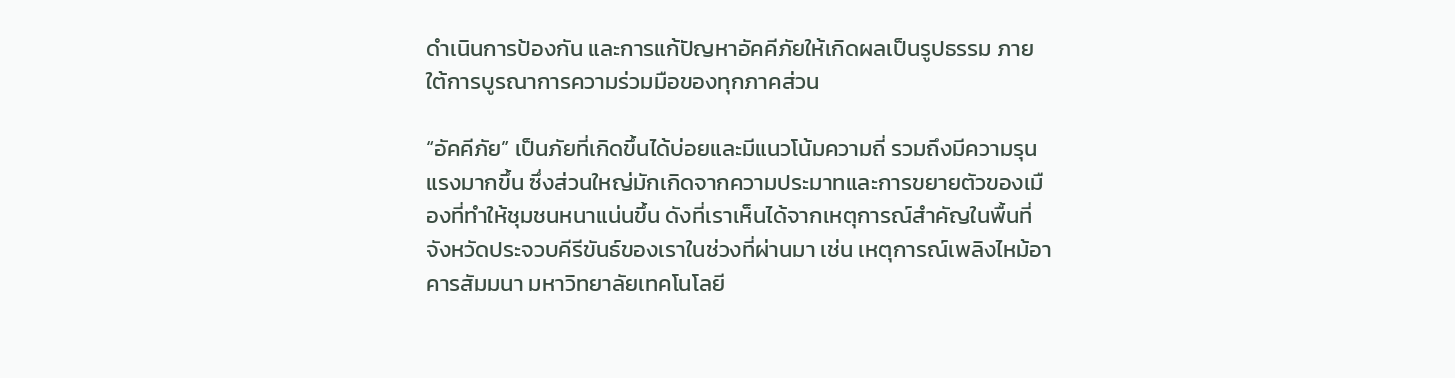ดำเนินการป้องกัน และการแก้ปัญหาอัคคีภัยให้เกิดผลเป็นรูปธรรม ภายใต้การบูรณาการความร่วมมือของทุกภาคส่วน

“อัคคีภัย” เป็นภัยที่เกิดขึ้นได้บ่อยและมีแนวโน้มความถี่ รวมถึงมีความรุนแรงมากขึ้น ซึ่งส่วนใหญ่มักเกิดจากความประมาทและการขยายตัวของเมืองที่ทำให้ชุมชนหนาแน่นขึ้น ดังที่เราเห็นได้จากเหตุการณ์สำคัญในพื้นที่จังหวัดประจวบคีรีขันธ์ของเราในช่วงที่ผ่านมา เช่น เหตุการณ์เพลิงไหม้อาคารสัมมนา มหาวิทยาลัยเทคโนโลยี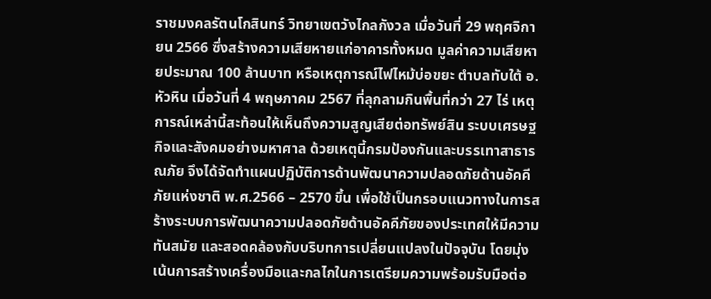ราชมงคลรัตนโกสินทร์ วิทยาเขตวังไกลกังวล เมื่อวันที่ 29 พฤศจิกายน 2566 ซึ่งสร้างความเสียหายแก่อาคารทั้งหมด มูลค่าความเสียหายประมาณ 100 ล้านบาท หรือเหตุการณ์ไฟไหม้บ่อขยะ ตำบลทับใต้ อ.หัวหิน เมื่อวันที่ 4 พฤษภาคม 2567 ที่ลุกลามกินพื้นที่กว่า 27 ไร่ เหตุการณ์เหล่านี้สะท้อนให้เห็นถึงความสูญเสียต่อทรัพย์สิน ระบบเศรษฐกิจและสังคมอย่างมหาศาล ด้วยเหตุนี้กรมป้องกันและบรรเทาสาธารณภัย จึงได้จัดทำแผนปฏิบัติการด้านพัฒนาความปลอดภัยด้านอัคคีภัยแห่งชาติ พ.ศ.2566 – 2570 ขึ้น เพื่อใช้เป็นกรอบแนวทางในการสร้างระบบการพัฒนาความปลอดภัยด้านอัคคีภัยของประเทศให้มีความทันสมัย และสอดคล้องกับบริบทการเปลี่ยนแปลงในปัจจุบัน โดยมุ่งเน้นการสร้างเครื่องมือและกลไกในการเตรียมความพร้อมรับมือต่อ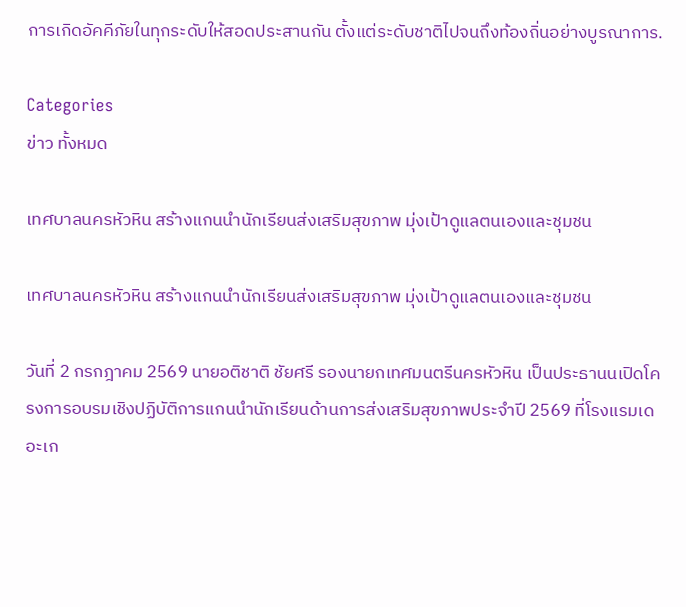การเกิดอัคคีภัยในทุกระดับให้สอดประสานกัน ตั้งแต่ระดับชาติไปจนถึงท้องถิ่นอย่างบูรณาการ.

Categories
ข่าว ทั้งหมด

เทศบาลนครหัวหิน สร้างแกนนำนักเรียนส่งเสริมสุขภาพ มุ่งเป้าดูแลตนเองและชุมชน

เทศบาลนครหัวหิน สร้างแกนนำนักเรียนส่งเสริมสุขภาพ มุ่งเป้าดูแลตนเองและชุมชน

วันที่ 2 กรกฎาคม 2569 นายอติชาติ ชัยศรี รองนายกเทศมนตรีนครหัวหิน เป็นประธานนเปิดโครงการอบรมเชิงปฏิบัติการแกนนำนักเรียนด้านการส่งเสริมสุขภาพประจำปี 2569 ที่โรงแรมเดอะเก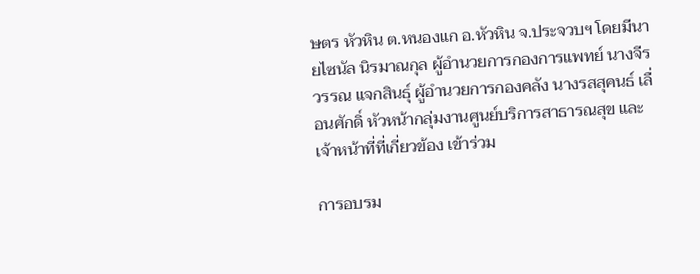ษตร หัวหิน ต.หนองแก อ.หัวหิน จ.ประจวบฯ โดยมีนายไซนัล นิรมาณกุล ผู้อำนวยการกองการแพทย์ นางจีรวรรณ แจกสินธุ์ ผู้อำนวยการกองคลัง นางรสสุคนธ์ เลื่อนศักดิ์ หัวหน้ากลุ่มงานศูนย์บริการสาธารณสุข และเจ้าหน้าที่ที่เกี่ยวข้อง เข้าร่วม

การอบรม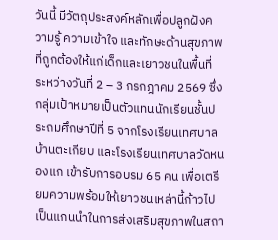วันนี้ มีวัตถุประสงค์หลักเพื่อปลูกฝังความรู้ ความเข้าใจ และทักษะด้านสุขภาพที่ถูกต้องให้แก่เด็กและเยาวชนในพื้นที่ ระหว่างวันที่ 2 – 3 กรกฎาคม 2569 ซึ่งกลุ่มเป้าหมายเป็นตัวแทนนักเรียนชั้นประถมศึกษาปีที่ 5 จากโรงเรียนเทศบาลบ้านตะเกียบ และโรงเรียนเทศบาลวัดหนองแก เข้ารับการอบรม 65 คน เพื่อเตรียมความพร้อมให้เยาวชนเหล่านี้ก้าวไปเป็นแกนนำในการส่งเสริมสุขภาพในสถา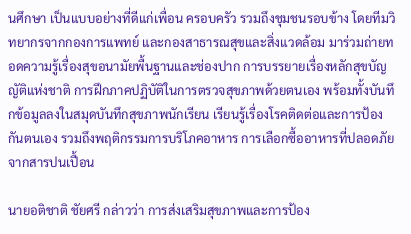นศึกษา เป็นแบบอย่างที่ดีแก่เพื่อน ครอบครัว รวมถึงชุมชนรอบข้าง โดยทีมวิทยากรจากกองการแพทย์ และกองสาธารณสุขและสิ่งแวดล้อม มาร่วมถ่ายทอดความรู้เรื่องสุขอนามัยพื้นฐานและช่องปาก การบรรยายเรื่องหลักสุขบัญญัติแห่งชาติ การฝึกภาคปฏิบัติในการตรวจสุขภาพด้วยตนเอง พร้อมทั้งบันทึกข้อมูลลงในสมุดบันทึกสุขภาพนักเรียน เรียนรู้เรื่องโรคติดต่อและการป้องกันตนเอง รวมถึงพฤติกรรมการบริโภคอาหาร การเลือกซื้ออาหารที่ปลอดภัยจากสารปนเปื้อน

นายอติชาติ ชัยศรี กล่าวว่า การส่งเสริมสุขภาพและการป้อง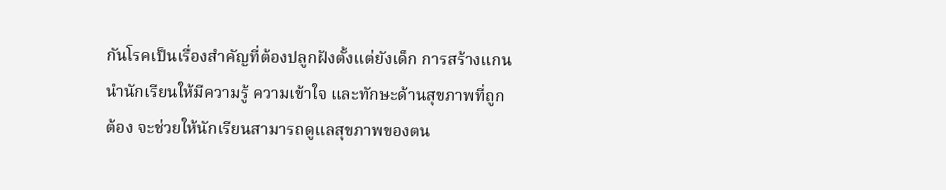กันโรคเป็นเรื่องสำคัญที่ต้องปลูกฝังตั้งแต่ยังเด็ก การสร้างแกนนำนักเรียนให้มีความรู้ ความเข้าใจ และทักษะด้านสุขภาพที่ถูกต้อง จะช่วยให้นักเรียนสามารถดูแลสุขภาพของตน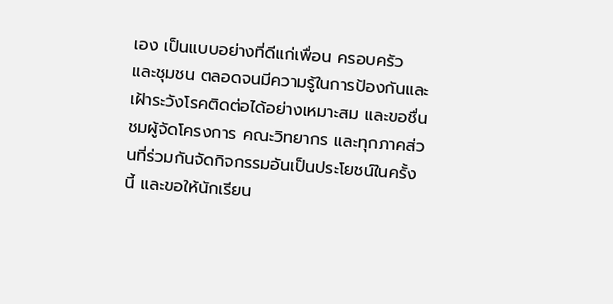เอง เป็นแบบอย่างที่ดีแก่เพื่อน ครอบครัว และชุมชน ตลอดจนมีความรู้ในการป้องกันและเฝ้าระวังโรคติดต่อได้อย่างเหมาะสม และขอชื่นชมผู้จัดโครงการ คณะวิทยากร และทุกภาคส่วนที่ร่วมกันจัดกิจกรรมอันเป็นประโยชน์ในครั้งนี้ และขอให้นักเรียน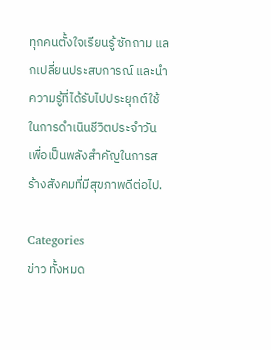ทุกคนตั้งใจเรียนรู้ ซักถาม แลกเปลี่ยนประสบการณ์ และนำความรู้ที่ได้รับไปประยุกต์ใช้ในการดำเนินชีวิตประจำวัน เพื่อเป็นพลังสำคัญในการสร้างสังคมที่มีสุขภาพดีต่อไป.

Categories
ข่าว ทั้งหมด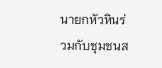นายกหัวหินร่วมกับชุมชนส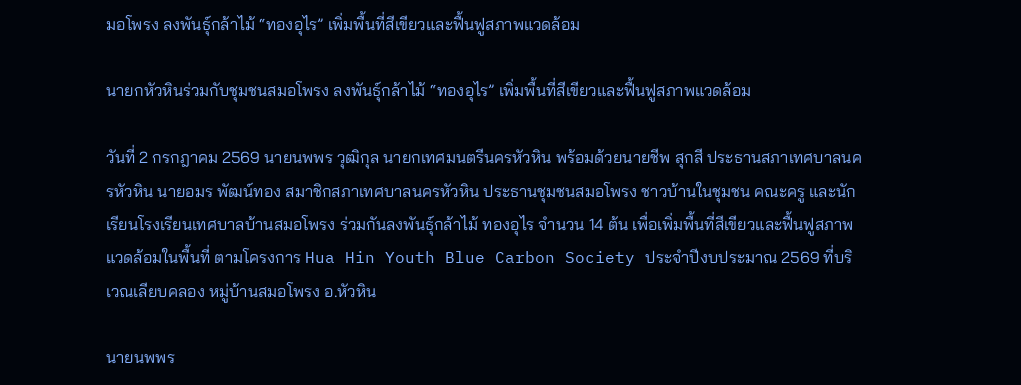มอโพรง ลงพันธุ์กล้าไม้ “ทองอุไร” เพิ่มพื้นที่สีเขียวและฟื้นฟูสภาพแวดล้อม

นายกหัวหินร่วมกับชุมชนสมอโพรง ลงพันธุ์กล้าไม้ “ทองอุไร” เพิ่มพื้นที่สีเขียวและฟื้นฟูสภาพแวดล้อม

วันที่ 2 กรกฎาคม 2569 นายนพพร วุฒิกุล นายกเทศมนตรีนครหัวหิน พร้อมด้วยนายชีพ สุกสี ประธานสภาเทศบาลนครหัวหิน นายอมร พัฒน์ทอง สมาชิกสภาเทศบาลนครหัวหิน ประธานชุมชนสมอโพรง ชาวบ้านในชุมชน คณะครู และนักเรียนโรงเรียนเทศบาลบ้านสมอโพรง ร่วมกันลงพันธุ์กล้าไม้ ทองอุไร จำนวน 14 ต้น เพื่อเพิ่มพื้นที่สีเขียวและฟื้นฟูสภาพแวดล้อมในพื้นที่ ตามโครงการ Hua Hin Youth Blue Carbon Society ประจำปีงบประมาณ 2569 ที่บริเวณเลียบคลอง หมู่บ้านสมอโพรง อ.หัวหิน

นายนพพร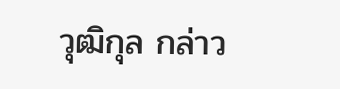วุฒิกุล กล่าว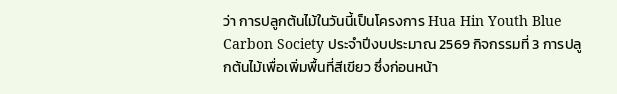ว่า การปลูกต้นไม้ในวันนี้เป็นโครงการ Hua Hin Youth Blue Carbon Society ประจำปีงบประมาณ 2569 กิจกรรมที่ 3 การปลูกต้นไม้เพื่อเพิ่มพื้นที่สีเขียว ซึ่งก่อนหน้า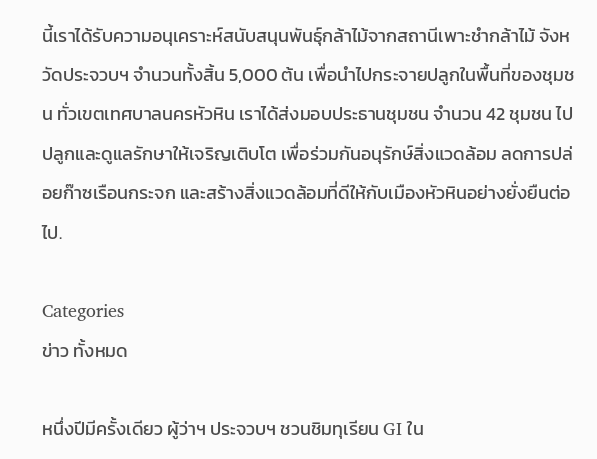นี้เราได้รับความอนุเคราะห์สนับสนุนพันธุ์กล้าไม้จากสถานีเพาะชำกล้าไม้ จังหวัดประจวบฯ จำนวนทั้งสิ้น 5,000 ต้น เพื่อนำไปกระจายปลูกในพื้นที่ของชุมชน ทั่วเขตเทศบาลนครหัวหิน เราได้ส่งมอบประธานชุมชน จำนวน 42 ชุมชน ไปปลูกและดูแลรักษาให้เจริญเติบโต เพื่อร่วมกันอนุรักษ์สิ่งแวดล้อม ลดการปล่อยก๊าซเรือนกระจก และสร้างสิ่งแวดล้อมที่ดีให้กับเมืองหัวหินอย่างยั่งยืนต่อไป.

Categories
ข่าว ทั้งหมด

หนึ่งปีมีครั้งเดียว ผู้ว่าฯ ประจวบฯ ชวนชิมทุเรียน GI ใน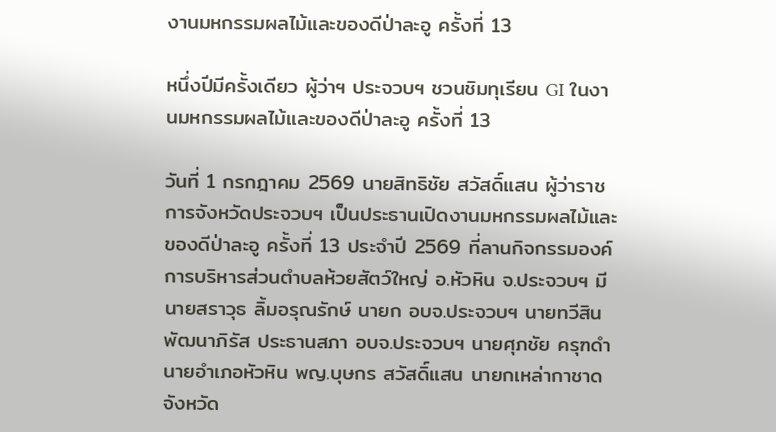งานมหกรรมผลไม้และของดีป่าละอู ครั้งที่ 13

หนึ่งปีมีครั้งเดียว ผู้ว่าฯ ประจวบฯ ชวนชิมทุเรียน GI ในงานมหกรรมผลไม้และของดีป่าละอู ครั้งที่ 13

วันที่ 1 กรกฎาคม 2569 นายสิทธิชัย สวัสดิ์แสน ผู้ว่าราชการจังหวัดประจวบฯ เป็นประธานเปิดงานมหกรรมผลไม้และของดีป่าละอู ครั้งที่ 13 ประจำปี 2569 ที่ลานกิจกรรมองค์การบริหารส่วนตำบลห้วยสัตว์ใหญ่ อ.หัวหิน จ.ประจวบฯ มีนายสราวุธ ลิ้มอรุณรักษ์ นายก อบจ.ประจวบฯ นายทวีสิน พัฒนาภิรัส ประธานสภา อบจ.ประจวบฯ นายศุภชัย ครุฑดำ นายอำเภอหัวหิน พญ.บุษกร สวัสดิ์แสน นายกเหล่ากาชาดจังหวัด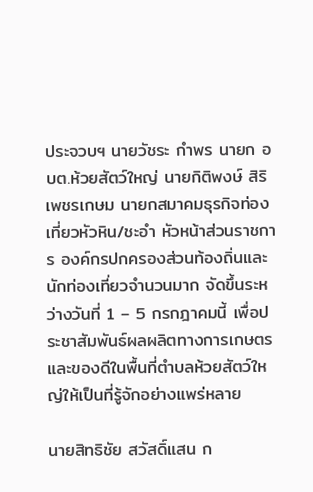ประจวบฯ นายวัชระ กำพร นายก อบต.ห้วยสัตว์ใหญ่ นายกิติพงษ์ สิริเพชรเกษม นายกสมาคมธุรกิจท่องเที่ยวหัวหิน/ชะอำ หัวหน้าส่วนราชการ องค์กรปกครองส่วนท้องถิ่นและนักท่องเที่ยวจำนวนมาก จัดขึ้นระหว่างวันที่ 1 – 5 กรกฎาคมนี้ เพื่อประชาสัมพันธ์ผลผลิตทางการเกษตรและของดีในพื้นที่ตำบลห้วยสัตว์ใหญ่ให้เป็นที่รู้จักอย่างแพร่หลาย

นายสิทธิชัย สวัสดิ์แสน ก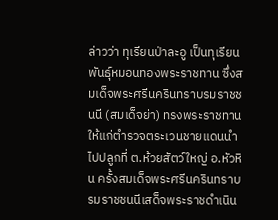ล่าวว่า ทุเรียนป่าละอู เป็นทุเรียนพันธุ์หมอนทองพระราชทาน ซึ่งสมเด็จพระศรีนครินทราบรมราชชนนี (สมเด็จย่า) ทรงพระราชทานให้แก่ตำรวจตระเวนชายแดนนำไปปลูกที่ ต.ห้วยสัตว์ใหญ่ อ.หัวหิน ครั้งสมเด็จพระศรีนครินทราบรมราชชนนีเสด็จพระราชดำเนิน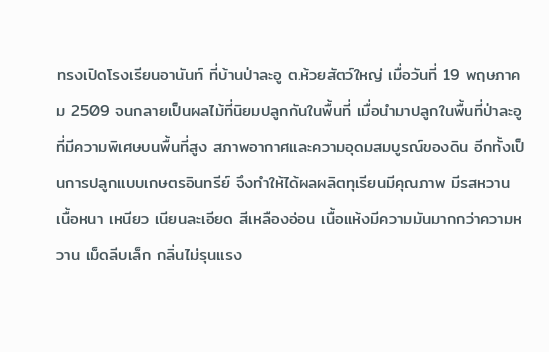ทรงเปิดโรงเรียนอานันท์ ที่บ้านป่าละอู ต.ห้วยสัตว์ใหญ่ เมื่อวันที่ 19 พฤษภาคม 2509 จนกลายเป็นผลไม้ที่นิยมปลูกกันในพื้นที่ เมื่อนำมาปลูกในพื้นที่ป่าละอูที่มีความพิเศษบนพื้นที่สูง สภาพอากาศและความอุดมสมบูรณ์ของดิน อีกทั้งเป็นการปลูกแบบเกษตรอินทรีย์ จึงทำให้ได้ผลผลิตทุเรียนมีคุณภาพ มีรสหวาน เนื้อหนา เหนียว เนียนละเอียด สีเหลืองอ่อน เนื้อแห้งมีความมันมากกว่าความหวาน เม็ดลีบเล็ก กลิ่นไม่รุนแรง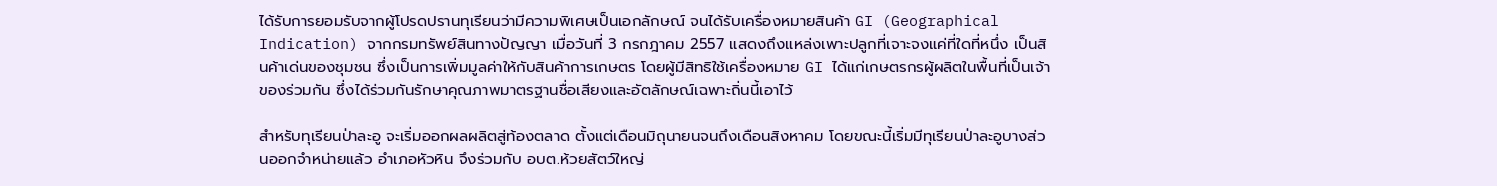ได้รับการยอมรับจากผู้โปรดปรานทุเรียนว่ามีความพิเศษเป็นเอกลักษณ์ จนได้รับเครื่องหมายสินค้า GI (Geographical Indication) จากกรมทรัพย์สินทางปัญญา เมื่อวันที่ 3 กรกฎาคม 2557 แสดงถึงแหล่งเพาะปลูกที่เจาะจงแค่ที่ใดที่หนึ่ง เป็นสินค้าเด่นของชุมชน ซึ่งเป็นการเพิ่มมูลค่าให้กับสินค้าการเกษตร โดยผู้มีสิทธิใช้เครื่องหมาย GI ได้แก่เกษตรกรผู้ผลิตในพื้นที่เป็นเจ้าของร่วมกัน ซึ่งได้ร่วมกันรักษาคุณภาพมาตรฐานชื่อเสียงและอัตลักษณ์เฉพาะถิ่นนี้เอาไว้

สำหรับทุเรียนป่าละอู จะเริ่มออกผลผลิตสู่ท้องตลาด ตั้งแต่เดือนมิถุนายนจนถึงเดือนสิงหาคม โดยขณะนี้เริ่มมีทุเรียนป่าละอูบางส่วนออกจำหน่ายแล้ว อำเภอหัวหิน จึงร่วมกับ อบต.ห้วยสัตว์ใหญ่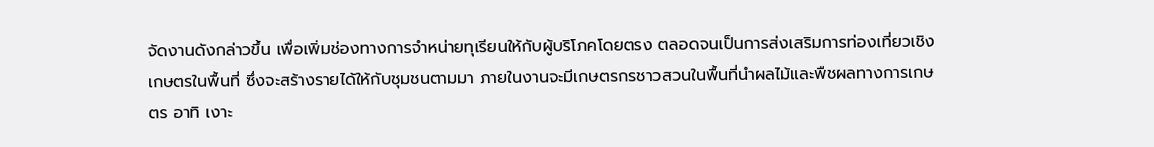จัดงานดังกล่าวขึ้น เพื่อเพิ่มช่องทางการจำหน่ายทุเรียนให้กับผู้บริโภคโดยตรง ตลอดจนเป็นการส่งเสริมการท่องเที่ยวเชิงเกษตรในพื้นที่ ซึ่งจะสร้างรายได้ให้กับชุมชนตามมา ภายในงานจะมีเกษตรกรชาวสวนในพื้นที่นำผลไม้และพืชผลทางการเกษตร อาทิ เงาะ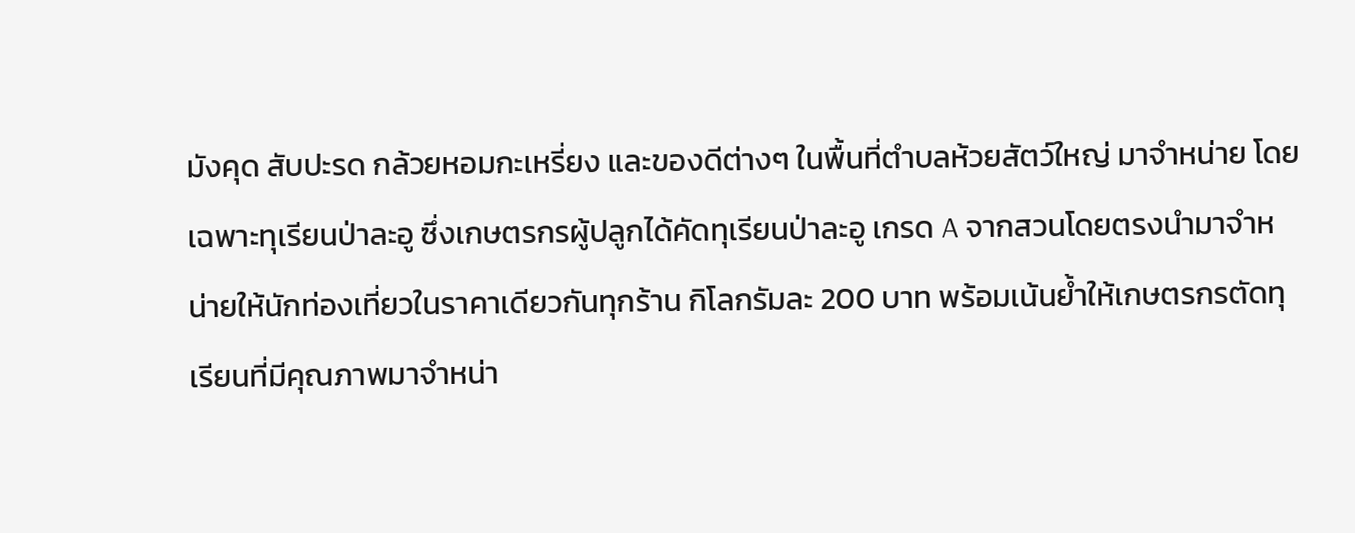มังคุด สับปะรด กล้วยหอมกะเหรี่ยง และของดีต่างๆ ในพื้นที่ตำบลห้วยสัตว์ใหญ่ มาจำหน่าย โดยเฉพาะทุเรียนป่าละอู ซึ่งเกษตรกรผู้ปลูกได้คัดทุเรียนป่าละอู เกรด A จากสวนโดยตรงนำมาจำหน่ายให้นักท่องเที่ยวในราคาเดียวกันทุกร้าน กิโลกรัมละ 200 บาท พร้อมเน้นย้ำให้เกษตรกรตัดทุเรียนที่มีคุณภาพมาจำหน่า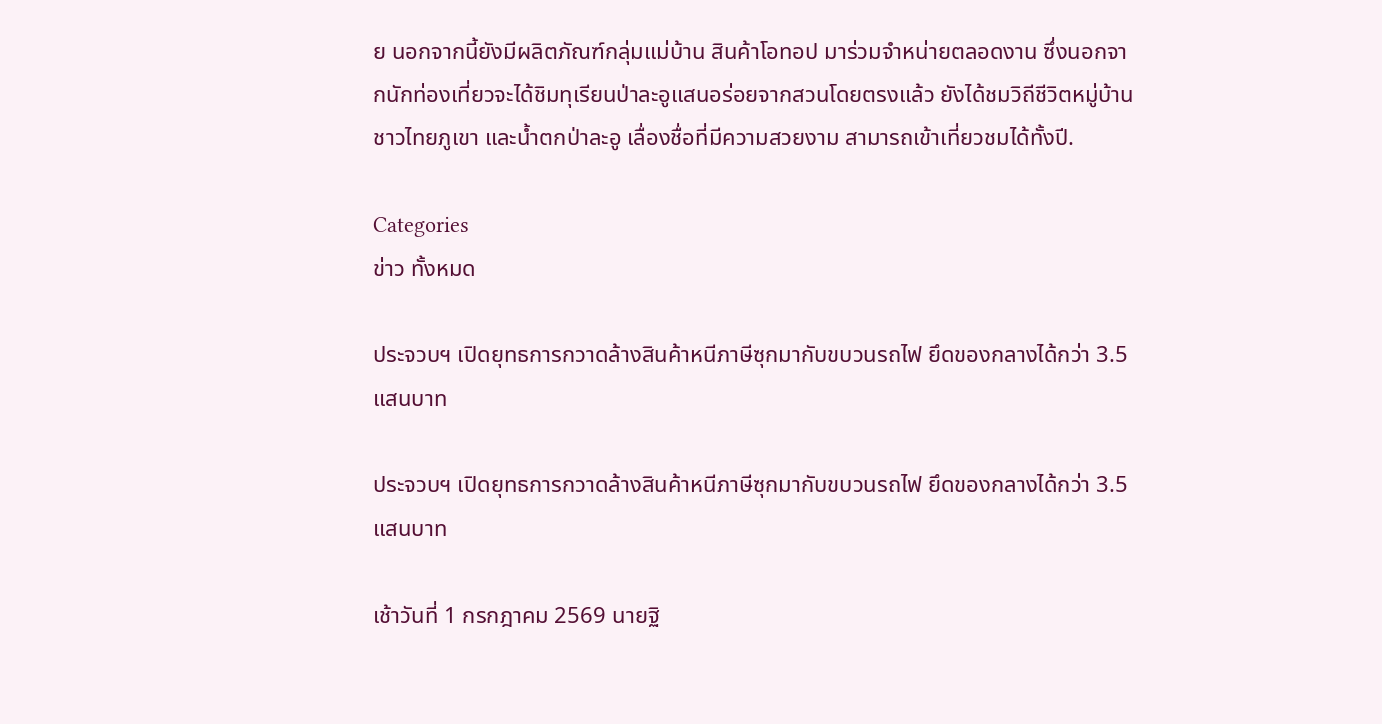ย นอกจากนี้ยังมีผลิตภัณฑ์กลุ่มแม่บ้าน สินค้าโอทอป มาร่วมจำหน่ายตลอดงาน ซึ่งนอกจากนักท่องเที่ยวจะได้ชิมทุเรียนป่าละอูแสนอร่อยจากสวนโดยตรงแล้ว ยังได้ชมวิถีชีวิตหมู่บ้านชาวไทยภูเขา และน้ำตกป่าละอู เลื่องชื่อที่มีความสวยงาม สามารถเข้าเที่ยวชมได้ทั้งปี.

Categories
ข่าว ทั้งหมด

ประจวบฯ เปิดยุทธการกวาดล้างสินค้าหนีภาษีซุกมากับขบวนรถไฟ ยึดของกลางได้กว่า 3.5 แสนบาท

ประจวบฯ เปิดยุทธการกวาดล้างสินค้าหนีภาษีซุกมากับขบวนรถไฟ ยึดของกลางได้กว่า 3.5 แสนบาท

เช้าวันที่ 1 กรกฎาคม 2569 นายฐิ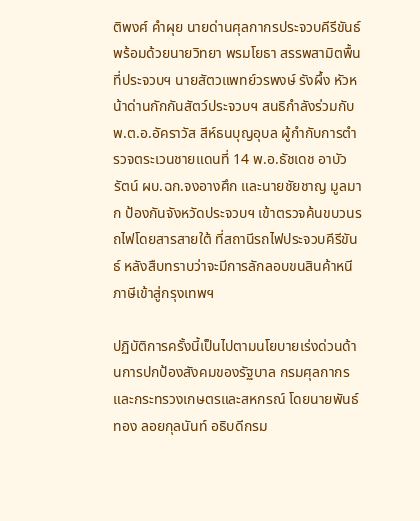ติพงศ์ คำผุย นายด่านศุลกากรประจวบคีรีขันธ์ พร้อมด้วยนายวิทยา พรมโยธา สรรพสามิตพื้นที่ประจวบฯ นายสัตวแพทย์วรพงษ์ รังผึ้ง หัวหน้าด่านกักกันสัตว์ประจวบฯ สนธิกำลังร่วมกับ พ.ต.อ.อัคราวัส สีห์ธนบุญอุบล ผู้กำกับการตำรวจตระเวนชายแดนที่ 14 พ.อ.ธัชเดช อาบัวรัตน์ ผบ.ฉก.จงอางศึก และนายชัยชาญ มูลมาก ป้องกันจังหวัดประจวบฯ เข้าตรวจค้นขบวนรถไฟโดยสารสายใต้ ที่สถานีรถไฟประจวบคีรีขันธ์ หลังสืบทราบว่าจะมีการลักลอบขนสินค้าหนีภาษีเข้าสู่กรุงเทพฯ

ปฏิบัติการครั้งนี้เป็นไปตามนโยบายเร่งด่วนด้านการปกป้องสังคมของรัฐบาล กรมศุลกากร และกระทรวงเกษตรและสหกรณ์ โดยนายพันธ์ทอง ลอยกุลนันท์ อธิบดีกรม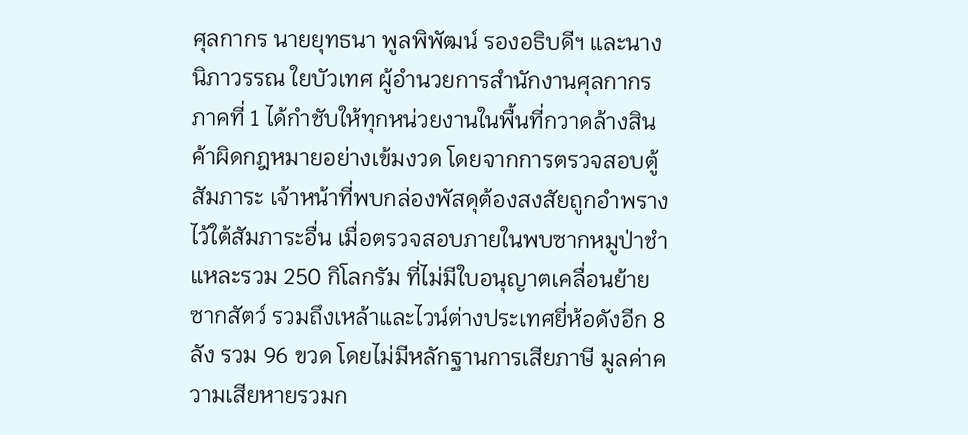ศุลกากร นายยุทธนา พูลพิพัฒน์ รองอธิบดีฯ และนางนิภาวรรณ ใยบัวเทศ ผู้อำนวยการสำนักงานศุลกากรภาคที่ 1 ได้กำชับให้ทุกหน่วยงานในพื้นที่กวาดล้างสินค้าผิดกฎหมายอย่างเข้มงวด โดยจากการตรวจสอบตู้สัมภาระ เจ้าหน้าที่พบกล่องพัสดุต้องสงสัยถูกอำพรางไว้ใต้สัมภาระอื่น เมื่อตรวจสอบภายในพบซากหมูป่าชำแหละรวม 250 กิโลกรัม ที่ไม่มีใบอนุญาตเคลื่อนย้ายซากสัตว์ รวมถึงเหล้าและไวน์ต่างประเทศยี่ห้อดังอีก 8 ลัง รวม 96 ขวด โดยไม่มีหลักฐานการเสียภาษี มูลค่าความเสียหายรวมก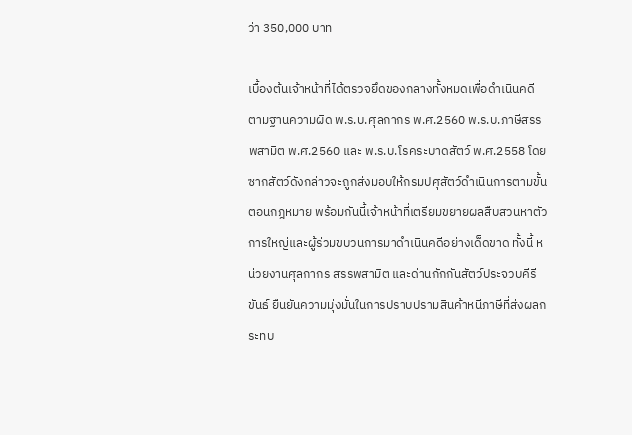ว่า 350,000 บาท

เบื้องต้นเจ้าหน้าที่ได้ตรวจยึดของกลางทั้งหมดเพื่อดำเนินคดีตามฐานความผิด พ.ร.บ.ศุลกากร พ.ศ.2560 พ.ร.บ.ภาษีสรรพสามิต พ.ศ.2560 และ พ.ร.บ.โรคระบาดสัตว์ พ.ศ.2558 โดยซากสัตว์ดังกล่าวจะถูกส่งมอบให้กรมปศุสัตว์ดำเนินการตามขั้นตอนกฎหมาย พร้อมกันนี้เจ้าหน้าที่เตรียมขยายผลสืบสวนหาตัวการใหญ่และผู้ร่วมขบวนการมาดำเนินคดีอย่างเด็ดขาด ทั้งนี้ หน่วยงานศุลกากร สรรพสามิต และด่านกักกันสัตว์ประจวบคีรีขันธ์ ยืนยันความมุ่งมั่นในการปราบปรามสินค้าหนีภาษีที่ส่งผลกระทบ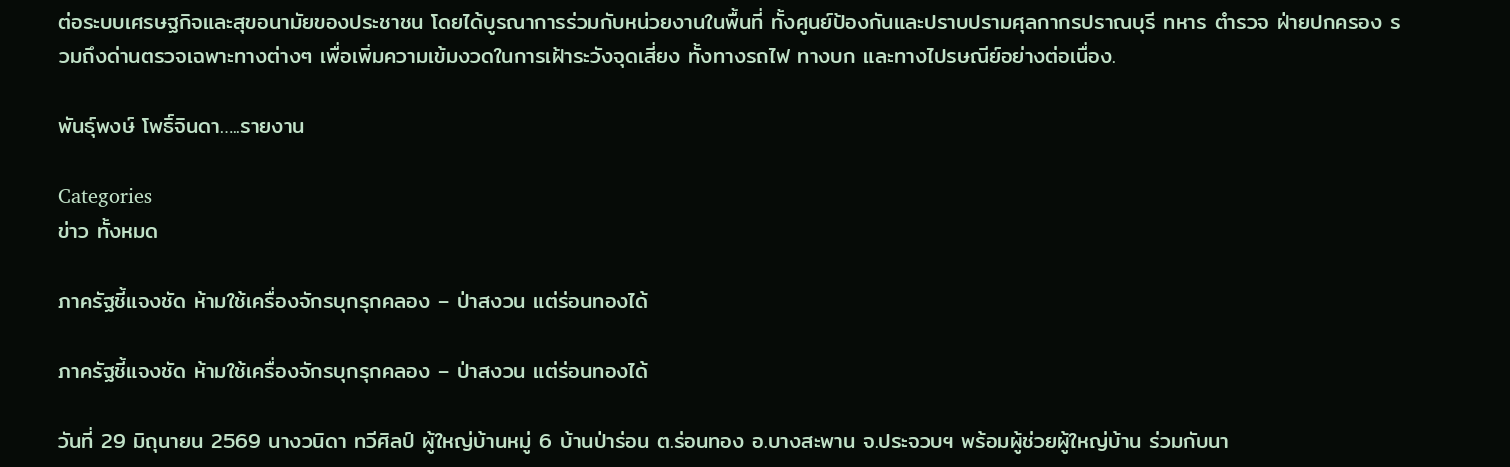ต่อระบบเศรษฐกิจและสุขอนามัยของประชาชน โดยได้บูรณาการร่วมกับหน่วยงานในพื้นที่ ทั้งศูนย์ป้องกันและปราบปรามศุลกากรปราณบุรี ทหาร ตำรวจ ฝ่ายปกครอง รวมถึงด่านตรวจเฉพาะทางต่างๆ เพื่อเพิ่มความเข้มงวดในการเฝ้าระวังจุดเสี่ยง ทั้งทางรถไฟ ทางบก และทางไปรษณีย์อย่างต่อเนื่อง.

พันธุ์พงษ์ โพธิ์จินดา…..รายงาน

Categories
ข่าว ทั้งหมด

ภาครัฐชี้แจงชัด ห้ามใช้เครื่องจักรบุกรุกคลอง – ป่าสงวน แต่ร่อนทองได้

ภาครัฐชี้แจงชัด ห้ามใช้เครื่องจักรบุกรุกคลอง – ป่าสงวน แต่ร่อนทองได้

วันที่ 29 มิถุนายน 2569 นางวนิดา ทวีศิลป์ ผู้ใหญ่บ้านหมู่ 6 บ้านป่าร่อน ต.ร่อนทอง อ.บางสะพาน จ.ประจวบฯ พร้อมผู้ช่วยผู้ใหญ่บ้าน ร่วมกับนา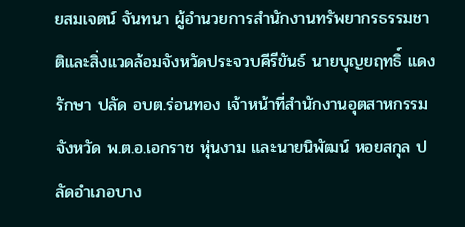ยสมเจตน์ จันทนา ผู้อำนวยการสำนักงานทรัพยากรธรรมชาติและสิ่งแวดล้อมจังหวัดประจวบคีรีขันธ์ นายบุญยฤทธิ์ แดงรักษา ปลัด อบต.ร่อนทอง เจ้าหน้าที่สำนักงานอุตสาหกรรมจังหวัด พ.ต.อ.เอกราช หุ่นงาม และนายนิพัฒน์ หอยสกุล ปลัดอำเภอบาง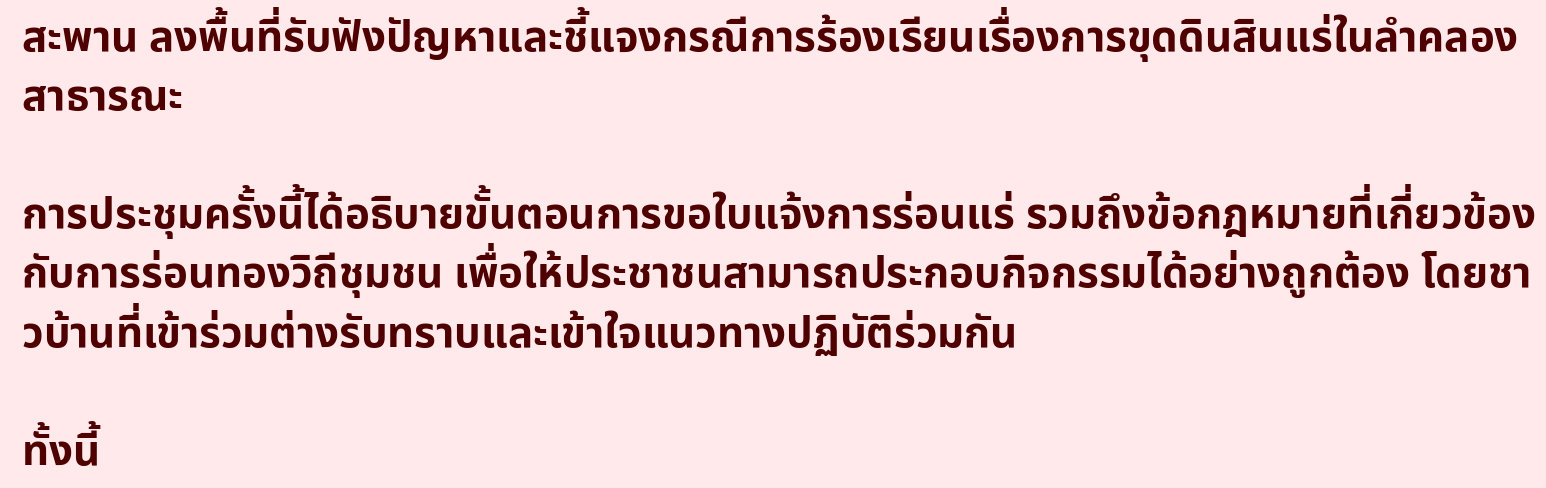สะพาน ลงพื้นที่รับฟังปัญหาและชี้แจงกรณีการร้องเรียนเรื่องการขุดดินสินแร่ในลำคลองสาธารณะ

การประชุมครั้งนี้ได้อธิบายขั้นตอนการขอใบแจ้งการร่อนแร่ รวมถึงข้อกฎหมายที่เกี่ยวข้องกับการร่อนทองวิถีชุมชน เพื่อให้ประชาชนสามารถประกอบกิจกรรมได้อย่างถูกต้อง โดยชาวบ้านที่เข้าร่วมต่างรับทราบและเข้าใจแนวทางปฏิบัติร่วมกัน

ทั้งนี้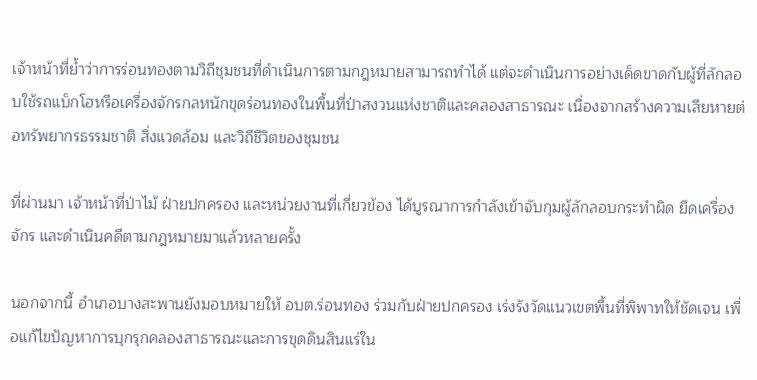เจ้าหน้าที่ย้ำว่าการร่อนทองตามวิถีชุมชนที่ดำเนินการตามกฎหมายสามารถทำได้ แต่จะดำเนินการอย่างเด็ดขาดกับผู้ที่ลักลอบใช้รถแบ็กโฮหรือเครื่องจักรกลหนักขุดร่อนทองในพื้นที่ป่าสงวนแห่งชาติและคลองสาธารณะ เนื่องจากสร้างความเสียหายต่อทรัพยากรธรรมชาติ สิ่งแวดล้อม และวิถีชีวิตของชุมชน

ที่ผ่านมา เจ้าหน้าที่ป่าไม้ ฝ่ายปกครอง และหน่วยงานที่เกี่ยวข้อง ได้บูรณาการกำลังเข้าจับกุมผู้ลักลอบกระทำผิด ยึดเครื่องจักร และดำเนินคดีตามกฎหมายมาแล้วหลายครั้ง

นอกจากนี้ อำเภอบางสะพานยังมอบหมายให้ อบต.ร่อนทอง ร่วมกับฝ่ายปกครอง เร่งรังวัดแนวเขตพื้นที่พิพาทให้ชัดเจน เพื่อแก้ไขปัญหาการบุกรุกคลองสาธารณะและการขุดดินสินแร่ใน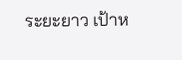ระยะยาว เป้าห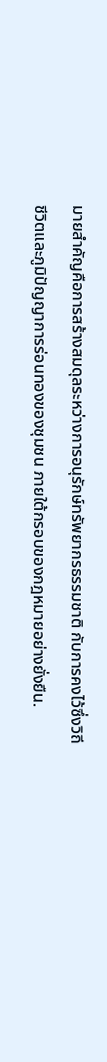มายสำคัญคือการสร้างสมดุลระหว่างการอนุรักษ์ทรัพยากรธรรมชาติ กับการคงไว้ซึ่งวิถีชีวิตและภูมิปัญญาการร่อนทองของชุมชน ภายใต้กรอบของกฎหมายอย่างยั่งยืน.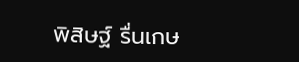พิสิษฐ์ รื่นเกษ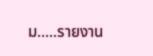ม…..รายงาน